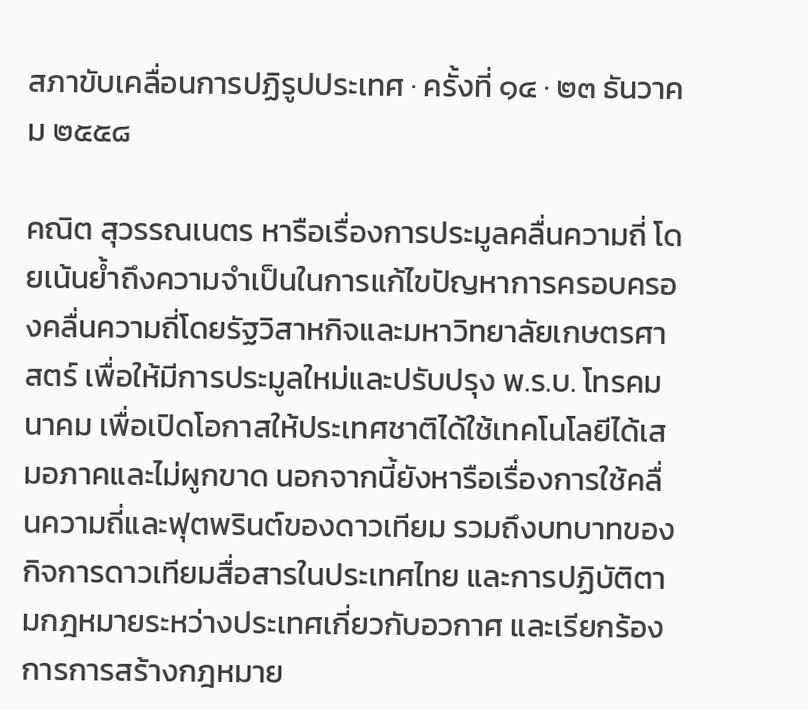สภาขับเคลื่อนการปฏิรูปประเทศ · ครั้งที่ ๑๔ · ๒๓ ธันวาคม ๒๕๕๘

คณิต สุวรรณเนตร หารือเรื่องการประมูลคลื่นความถี่ โดยเน้นย้ำถึงความจำเป็นในการแก้ไขปัญหาการครอบครองคลื่นความถี่โดยรัฐวิสาหกิจและมหาวิทยาลัยเกษตรศาสตร์ เพื่อให้มีการประมูลใหม่และปรับปรุง พ.ร.บ. โทรคมนาคม เพื่อเปิดโอกาสให้ประเทศชาติได้ใช้เทคโนโลยีได้เสมอภาคและไม่ผูกขาด นอกจากนี้ยังหารือเรื่องการใช้คลื่นความถี่และฟุตพรินต์ของดาวเทียม รวมถึงบทบาทของกิจการดาวเทียมสื่อสารในประเทศไทย และการปฏิบัติตามกฎหมายระหว่างประเทศเกี่ยวกับอวกาศ และเรียกร้องการการสร้างกฎหมาย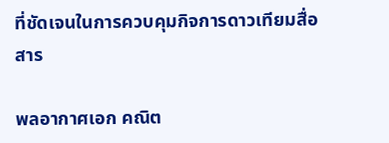ที่ชัดเจนในการควบคุมกิจการดาวเทียมสื่อสาร

พลอากาศเอก คณิต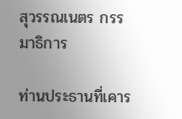สุวรรณเนตร กรรมาธิการ

ท่านประธานที่เคาร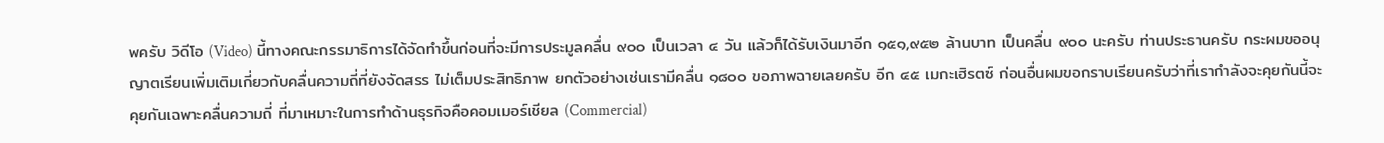พครับ วิดีโอ (Video) นี้ทางคณะกรรมาธิการได้จัดทําขึ้นก่อนที่จะมีการประมูลคลื่น ๙๐๐ เป็นเวลา ๔ วัน แล้วก็ได้รับเงินมาอีก ๑๕๑,๙๕๒ ล้านบาท เป็นคลื่น ๙๐๐ นะครับ ท่านประธานครับ กระผมขออนุญาตเรียนเพิ่มเติมเกี่ยวกับคลื่นความถี่ที่ยังจัดสรร ไม่เต็มประสิทธิภาพ ยกตัวอย่างเช่นเรามีคลื่น ๑๘๐๐ ขอภาพฉายเลยครับ อีก ๔๕ เมกะเฮิรตซ์ ก่อนอื่นผมขอกราบเรียนครับว่าที่เรากําลังจะคุยกันนี้จะคุยกันเฉพาะคลื่นความถี่ ที่มาเหมาะในการทําด้านธุรกิจคือคอมเมอร์เชียล (Commercial)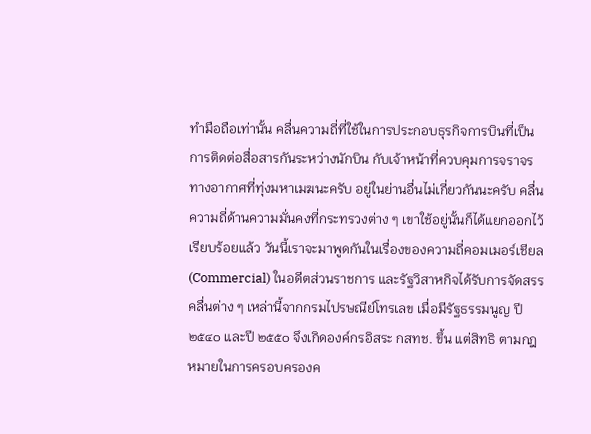ทํามือถือเท่านั้น คลื่นความถี่ที่ใช้ในการประกอบธุรกิจการบินที่เป็นการติดต่อสื่อสารกันระหว่างนักบิน กับเจ้าหน้าที่ควบคุมการจราจรทางอากาศที่ทุ่งมหาเมฆนะครับ อยู่ในย่านอื่นไม่เกี่ยวกันนะครับ คลื่นความถี่ด้านความมั่นคงที่กระทรวงต่าง ๆ เขาใช้อยู่นั้นก็ได้แยกออกไว้เรียบร้อยแล้ว วันนี้เราจะมาพูดกันในเรื่องของความถี่คอมเมอร์เชียล (Commercial) ในอดีตส่วนราชการ และรัฐวิสาหกิจได้รับการจัดสรรคลื่นต่าง ๆ เหล่านี้จากกรมไปรษณีย์โทรเลข เมื่อมีรัฐธรรมนูญ ปี ๒๕๔๐ และปี ๒๕๕๐ จึงเกิดองค์กรอิสระ กสทช. ขึ้น แต่สิทธิ ตามกฎหมายในการครอบครองค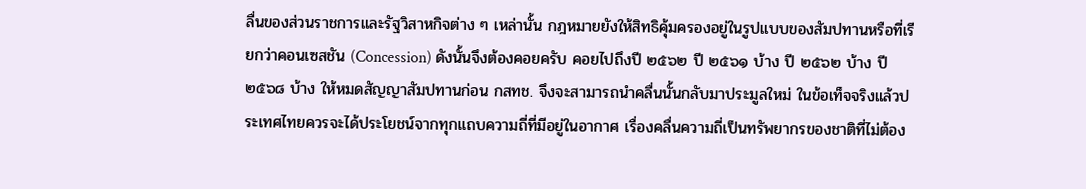ลื่นของส่วนราชการและรัฐวิสาหกิจต่าง ๆ เหล่านั้น กฎหมายยังให้สิทธิคุ้มครองอยู่ในรูปแบบของสัมปทานหรือที่เรียกว่าคอนเซสชัน (Concession) ดังนั้นจึงต้องคอยครับ คอยไปถึงปี ๒๕๖๒ ปี ๒๕๖๑ บ้าง ปี ๒๕๖๒ บ้าง ปี ๒๕๖๘ บ้าง ให้หมดสัญญาสัมปทานก่อน กสทช. จึงจะสามารถนําคลื่นนั้นกลับมาประมูลใหม่ ในข้อเท็จจริงแล้วประเทศไทยควรจะได้ประโยชน์จากทุกแถบความถี่ที่มีอยู่ในอากาศ เรื่องคลื่นความถี่เป็นทรัพยากรของชาติที่ไม่ต้อง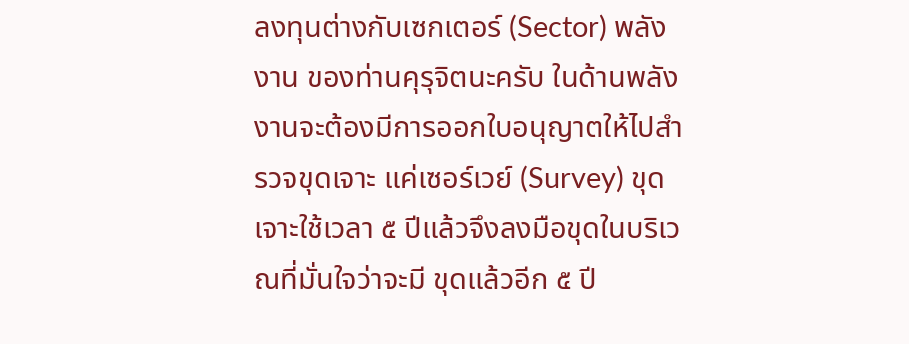ลงทุนต่างกับเซกเตอร์ (Sector) พลังงาน ของท่านคุรุจิตนะครับ ในด้านพลังงานจะต้องมีการออกใบอนุญาตให้ไปสํารวจขุดเจาะ แค่เซอร์เวย์ (Survey) ขุดเจาะใช้เวลา ๕ ปีแล้วจึงลงมือขุดในบริเวณที่มั่นใจว่าจะมี ขุดแล้วอีก ๕ ปี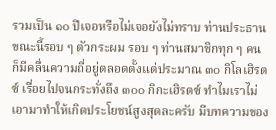รวมเป็น ๑๐ ปีเจอหรือไม่เจอยังไม่ทราบ ท่านประธาน ขณะนี้รอบ ๆ ตัวกระผม รอบ ๆ ท่านสมาชิกทุก ๆ คน ก็มีคลื่นความถี่อยู่ตลอดตั้งแต่ประมาณ ๓๐ กิโลเฮิรตซ์ เรื่อยไปจนกระทั่งถึง ๓๐๐ กิกะเฮิรตซ์ ทําไมเราไม่เอามาทําให้เกิดประโยชน์สูงสุดละครับ มีบทความของ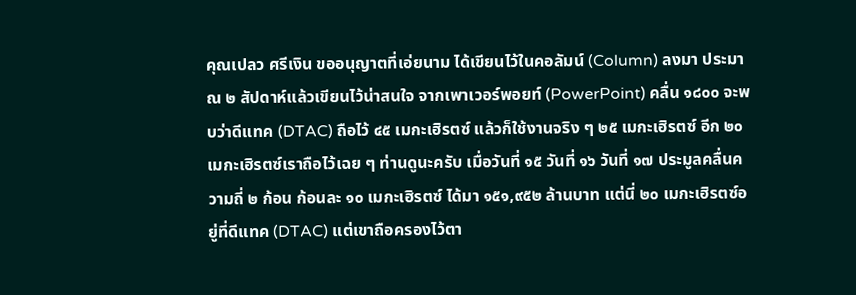คุณเปลว ศรีเงิน ขออนุญาตที่เอ่ยนาม ได้เขียนไว้ในคอลัมน์ (Column) ลงมา ประมาณ ๒ สัปดาห์แล้วเขียนไว้น่าสนใจ จากเพาเวอร์พอยท์ (PowerPoint) คลื่น ๑๘๐๐ จะพบว่าดีแทค (DTAC) ถือไว้ ๔๕ เมกะเฮิรตซ์ แล้วก็ใช้งานจริง ๆ ๒๕ เมกะเฮิรตซ์ อีก ๒๐ เมกะเฮิรตซ์เราถือไว้เฉย ๆ ท่านดูนะครับ เมื่อวันที่ ๑๕ วันที่ ๑๖ วันที่ ๑๗ ประมูลคลื่นความถี่ ๒ ก้อน ก้อนละ ๑๐ เมกะเฮิรตซ์ ได้มา ๑๕๑,๙๕๒ ล้านบาท แต่นี่ ๒๐ เมกะเฮิรตซ์อยู่ที่ดีแทค (DTAC) แต่เขาถือครองไว้ตา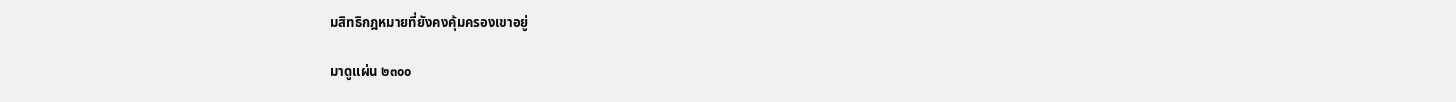มสิทธิกฎหมายที่ยังคงคุ้มครองเขาอยู่

มาดูแผ่น ๒๓๐๐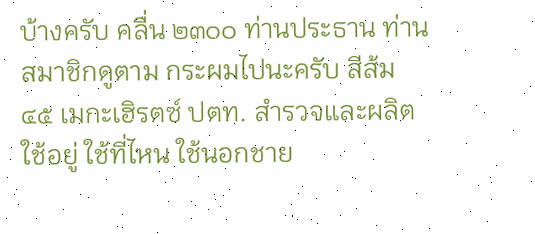บ้างครับ คลื่น ๒๓๐๐ ท่านประธาน ท่านสมาชิกดูตาม กระผมไปนะครับ สีส้ม ๔๕ เมกะเฮิรตซ์ ปตท. สํารวจและผลิตใช้อยู่ ใช้ที่ไหน ใช้นอกชาย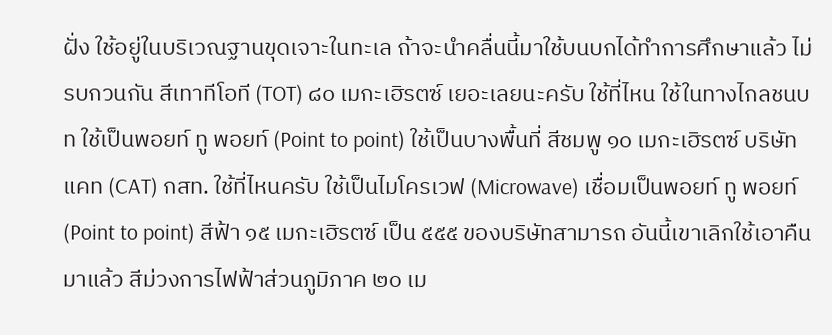ฝั่ง ใช้อยู่ในบริเวณฐานขุดเจาะในทะเล ถ้าจะนําคลื่นนี้มาใช้บนบกได้ทําการศึกษาแล้ว ไม่รบกวนกัน สีเทาทีโอที (TOT) ๘๐ เมกะเฮิรตซ์ เยอะเลยนะครับ ใช้ที่ไหน ใช้ในทางไกลชนบท ใช้เป็นพอยท์ ทู พอยท์ (Point to point) ใช้เป็นบางพื้นที่ สีชมพู ๑๐ เมกะเฮิรตซ์ บริษัทแคท (CAT) กสท. ใช้ที่ไหนครับ ใช้เป็นไมโครเวฟ (Microwave) เชื่อมเป็นพอยท์ ทู พอยท์ (Point to point) สีฟ้า ๑๕ เมกะเฮิรตซ์ เป็น ๕๕๕ ของบริษัทสามารถ อันนี้เขาเลิกใช้เอาคืนมาแล้ว สีม่วงการไฟฟ้าส่วนภูมิภาค ๒๐ เม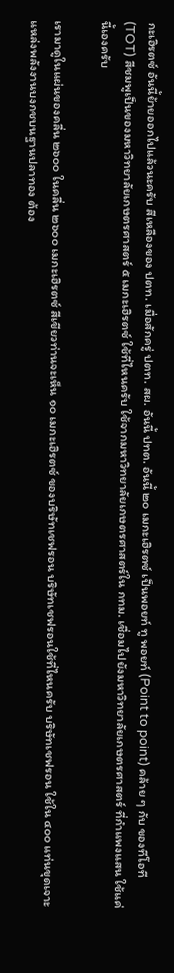กะเฮิรตซ์ อันนี้ย้ายออกไปแล้วนะครับ สีเหลืองของ ปตท. เมื่อสักครู่ ปตท. สผ. อันนี้ ปทต. อันนี้ ๒๐ เมกะเฮิรตซ์ เป็นพอยท์ ทู พอยท์ (Point to point) คล้าย ๆ กับ ของทีโอที (TOT) สีชมพูเป็นของมหาวิทยาลัยเกษตรศาสตร์ ๕ เมกะเฮิรตซ์ ใช้ที่ไหนครับ ใช้จากมหาวิทยาลัยเกษตรศาสตร์ใน กทม. เชื่อมไปยังมหาวิทยาลัยเกษตรศาสตร์ ที่กําแพงแสน ใช้แค่นี้เองครับ

เรามาดูในแผ่นของคลื่น ๒๖๐๐ ในคลื่น ๒๖๐๐ เมกะเฮิรตซ์ สีเขียวท่านจะเห็น ๑๐ เมกะเฮิรตซ์ ของบริษัทเชฟรอน บริษัทเชฟรอนใช้ที่ไหนครับ บริษัทเชฟรอน ใช้ใน ๔๐๐ แท่นขุดเจาะแหล่งพลังงานบงกชบนฐานปลาทอง ต้อง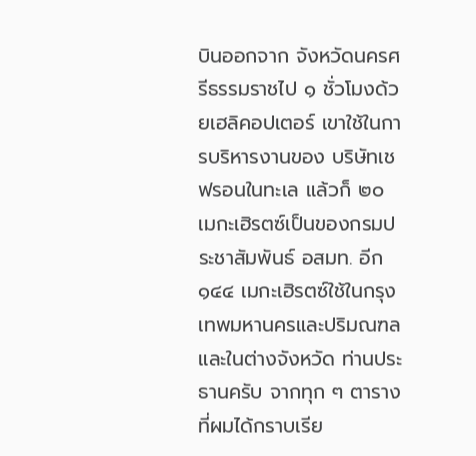บินออกจาก จังหวัดนครศรีธรรมราชไป ๑ ชั่วโมงด้วยเฮลิคอปเตอร์ เขาใช้ในการบริหารงานของ บริษัทเชฟรอนในทะเล แล้วก็ ๒๐ เมกะเฮิรตซ์เป็นของกรมประชาสัมพันธ์ อสมท. อีก ๑๔๔ เมกะเฮิรตซ์ใช้ในกรุงเทพมหานครและปริมณฑลและในต่างจังหวัด ท่านประธานครับ จากทุก ๆ ตารางที่ผมได้กราบเรีย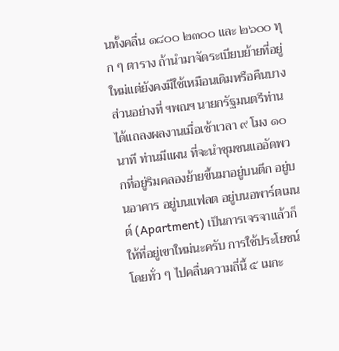นทั้งคลื่น ๑๘๐๐ ๒๓๐๐ และ ๒๖๐๐ ทุก ๆ ตาราง ถ้านํามาจัดระเบียบย้ายที่อยู่ใหม่แต่ยังคงมีใช้เหมือนเดิมหรือคืนบางส่วนอย่างที่ ฯพณฯ นายกรัฐมนตรีท่านได้แถลงผลงานเมื่อเช้าเวลา ๙ โมง ๑๐ นาที ท่านมีแผน ที่จะนําชุมชนแออัดพวกที่อยู่ริมคลองย้ายขึ้นมาอยู่บนตึก อยู่บนอาคาร อยู่บนแฟลต อยู่บนอพาร์ตเมนต์ (Apartment) เป็นการเจรจาแล้วก็ให้ที่อยู่เขาใหม่นะครับ การใช้ประโยชน์โดยทั่ว ๆ ไปคลื่นความถี่นี้ ๕ เมกะ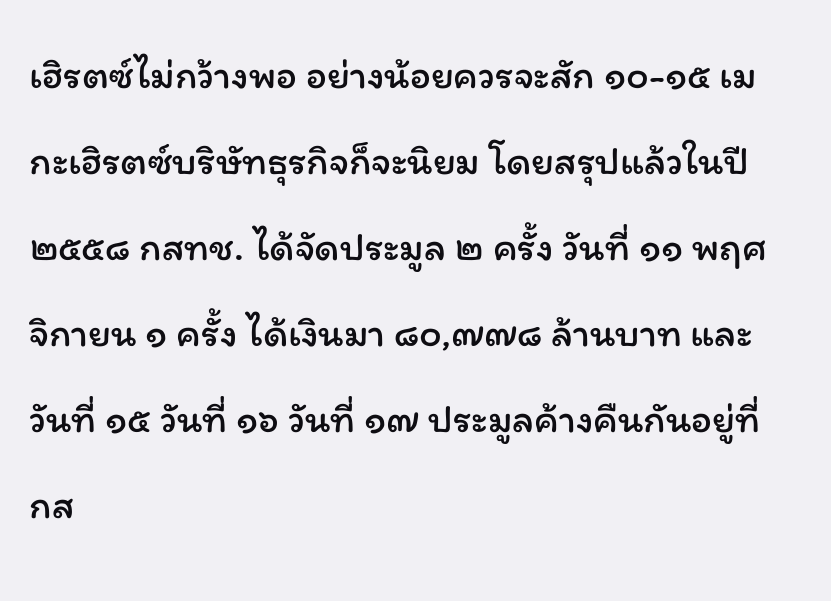เฮิรตซ์ไม่กว้างพอ อย่างน้อยควรจะสัก ๑๐-๑๕ เมกะเฮิรตซ์บริษัทธุรกิจก็จะนิยม โดยสรุปแล้วในปี ๒๕๕๘ กสทช. ได้จัดประมูล ๒ ครั้ง วันที่ ๑๑ พฤศจิกายน ๑ ครั้ง ได้เงินมา ๘๐,๗๗๘ ล้านบาท และวันที่ ๑๕ วันที่ ๑๖ วันที่ ๑๗ ประมูลค้างคืนกันอยู่ที่ กส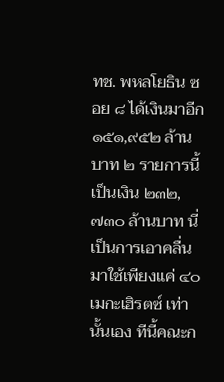ทช. พหลโยธิน ซอย ๘ ได้เงินมาอีก ๑๕๑,๙๕๒ ล้านบาท ๒ รายการนี้เป็นเงิน ๒๓๒,๗๓๐ ล้านบาท นี่เป็นการเอาคลื่นมาใช้เพียงแค่ ๔๐ เมกะเฮิรตซ์ เท่านั้นเอง ทีนี้คณะก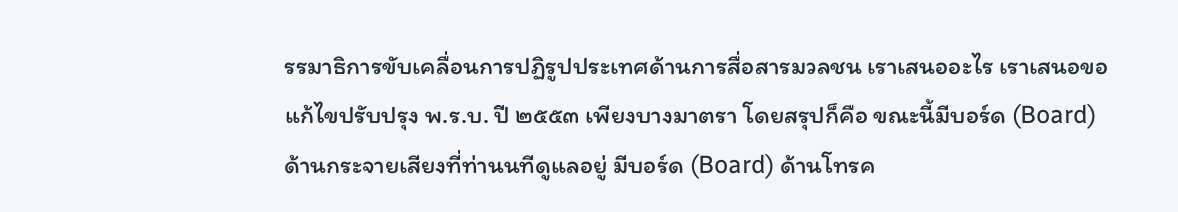รรมาธิการขับเคลื่อนการปฏิรูปประเทศด้านการสื่อสารมวลชน เราเสนออะไร เราเสนอขอแก้ไขปรับปรุง พ.ร.บ. ปี ๒๕๕๓ เพียงบางมาตรา โดยสรุปก็คือ ขณะนี้มีบอร์ด (Board) ด้านกระจายเสียงที่ท่านนทีดูแลอยู่ มีบอร์ด (Board) ด้านโทรค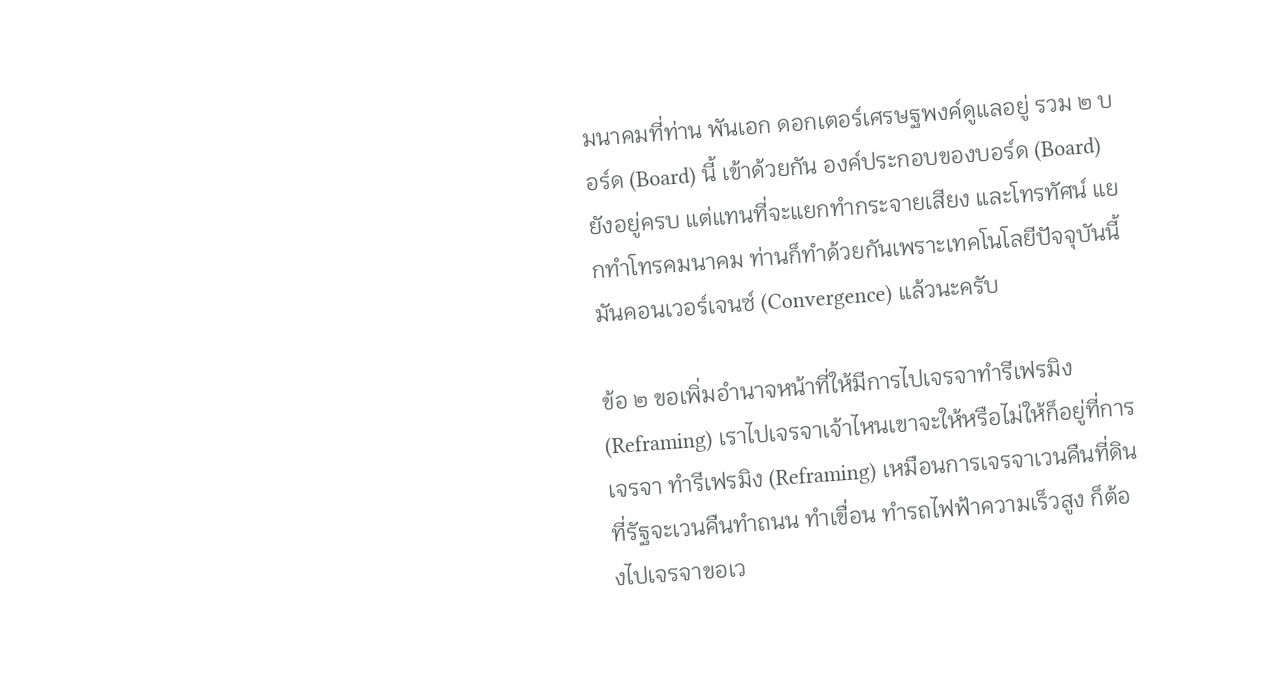มนาคมที่ท่าน พันเอก ดอกเตอร์เศรษฐพงค์ดูแลอยู่ รวม ๒ บอร์ด (Board) นี้ เข้าด้วยกัน องค์ประกอบของบอร์ด (Board) ยังอยู่ครบ แต่แทนที่จะแยกทํากระจายเสียง และโทรทัศน์ แยกทําโทรคมนาคม ท่านก็ทําด้วยกันเพราะเทคโนโลยีปัจจุบันนี้ มันคอนเวอร์เจนซ์ (Convergence) แล้วนะครับ

ข้อ ๒ ขอเพิ่มอํานาจหน้าที่ให้มีการไปเจรจาทํารีเฟรมิง (Reframing) เราไปเจรจาเจ้าไหนเขาจะให้หรือไม่ให้ก็อยู่ที่การเจรจา ทํารีเฟรมิง (Reframing) เหมือนการเจรจาเวนคืนที่ดินที่รัฐจะเวนคืนทําถนน ทําเขื่อน ทํารถไฟฟ้าความเร็วสูง ก็ต้องไปเจรจาขอเว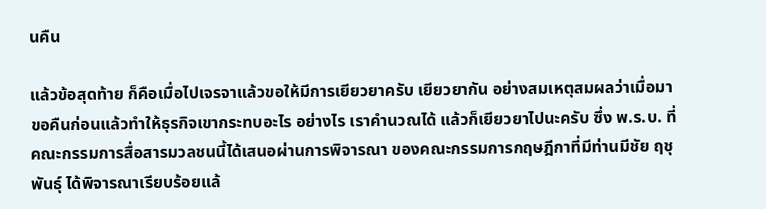นคืน

แล้วข้อสุดท้าย ก็คือเมื่อไปเจรจาแล้วขอให้มีการเยียวยาครับ เยียวยากัน อย่างสมเหตุสมผลว่าเมื่อมาขอคืนก่อนแล้วทําให้ธุรกิจเขากระทบอะไร อย่างไร เราคํานวณได้ แล้วก็เยียวยาไปนะครับ ซึ่ง พ.ร.บ. ที่คณะกรรมการสื่อสารมวลชนนี้ได้เสนอผ่านการพิจารณา ของคณะกรรมการกฤษฎีกาที่มีท่านมีชัย ฤชุพันธุ์ ได้พิจารณาเรียบร้อยแล้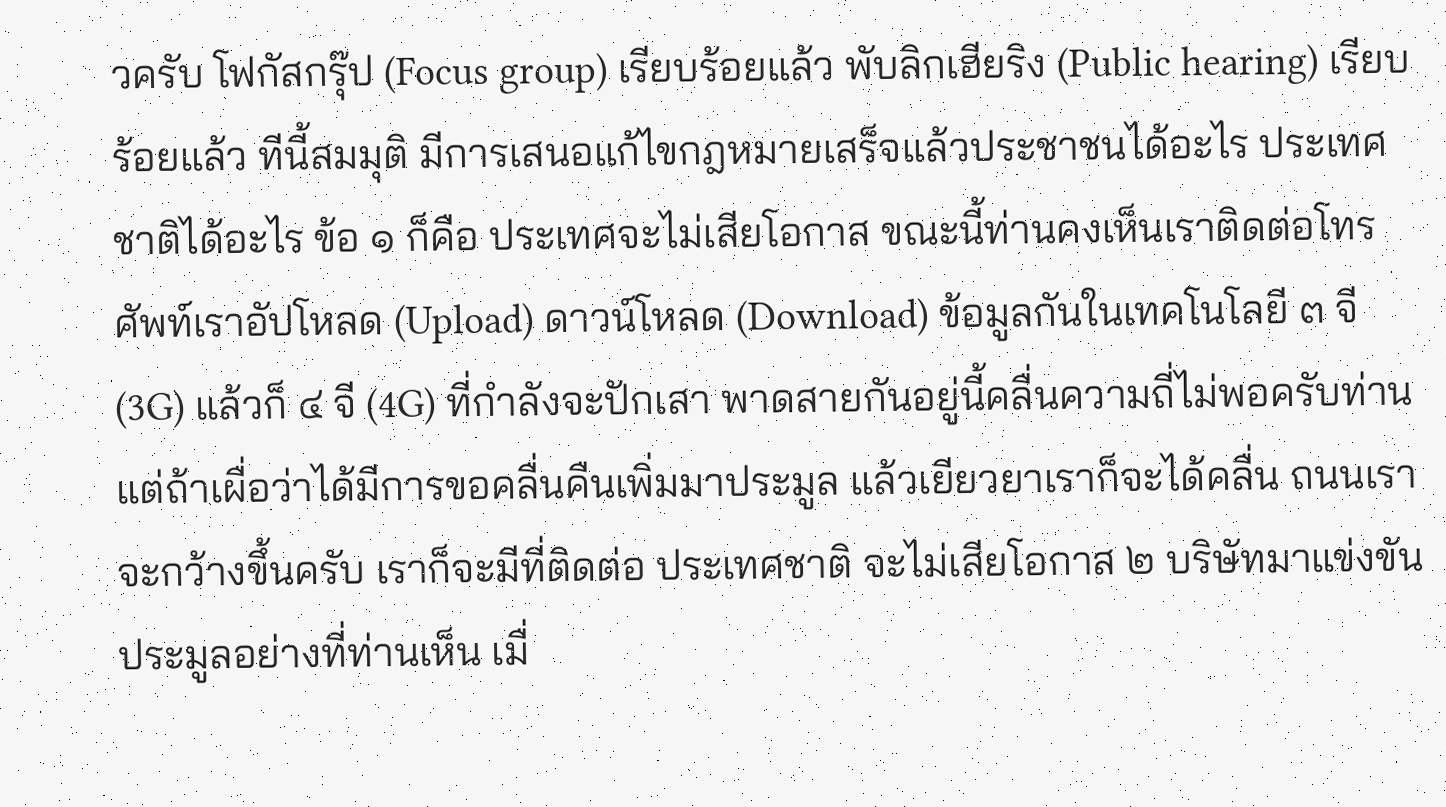วครับ โฟกัสกรุ๊ป (Focus group) เรียบร้อยแล้ว พับลิกเฮียริง (Public hearing) เรียบร้อยแล้ว ทีนี้สมมุติ มีการเสนอแก้ไขกฎหมายเสร็จแล้วประชาชนได้อะไร ประเทศชาติได้อะไร ข้อ ๑ ก็คือ ประเทศจะไม่เสียโอกาส ขณะนี้ท่านคงเห็นเราติดต่อโทรศัพท์เราอัปโหลด (Upload) ดาวน์โหลด (Download) ข้อมูลกันในเทคโนโลยี ๓ จี (3G) แล้วก็ ๔ จี (4G) ที่กําลังจะปักเสา พาดสายกันอยู่นี้คลื่นความถี่ไม่พอครับท่าน แต่ถ้าเผื่อว่าได้มีการขอคลื่นคืนเพิ่มมาประมูล แล้วเยียวยาเราก็จะได้คลื่น ถนนเราจะกว้างขึ้นครับ เราก็จะมีที่ติดต่อ ประเทศชาติ จะไม่เสียโอกาส ๒ บริษัทมาแข่งขันประมูลอย่างที่ท่านเห็น เมื่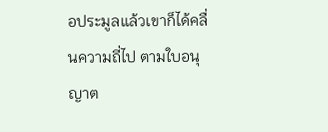อประมูลแล้วเขาก็ได้คลื่นความถี่ไป ตามใบอนุญาต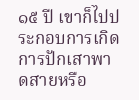๑๕ ปี เขาก็ไปประกอบการเกิดการปักเสาพาดสายหรือ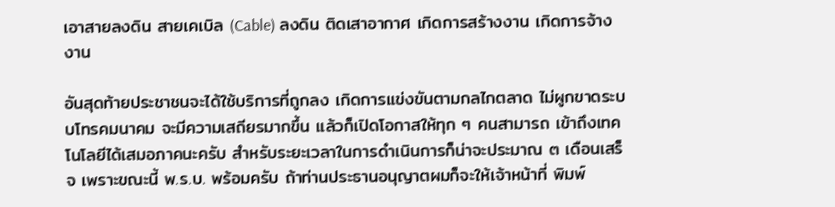เอาสายลงดิน สายเคเบิล (Cable) ลงดิน ติดเสาอากาศ เกิดการสร้างงาน เกิดการจ้างงาน

อันสุดท้ายประชาชนจะได้ใช้บริการที่ถูกลง เกิดการแข่งขันตามกลไกตลาด ไม่ผูกขาดระบบโทรคมนาคม จะมีความเสถียรมากขึ้น แล้วก็เปิดโอกาสให้ทุก ๆ คนสามารถ เข้าถึงเทคโนโลยีได้เสมอภาคนะครับ สําหรับระยะเวลาในการดําเนินการก็น่าจะประมาณ ๓ เดือนเสร็จ เพราะขณะนี้ พ.ร.บ. พร้อมครับ ถ้าท่านประธานอนุญาตผมก็จะให้เจ้าหน้าที่ พิมพ์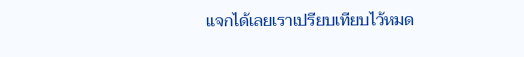แจกได้เลยเราเปรียบเทียบไว้หมด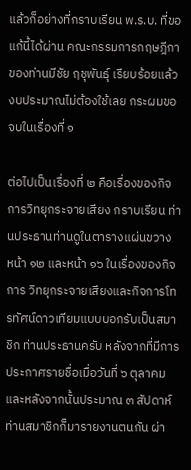แล้วก็อย่างที่กราบเรียน พ.ร.บ. ที่ขอแก้นี้ได้ผ่าน คณะกรรมการกฤษฎีกาของท่านมีชัย ฤชุพันธุ์ เรียบร้อยแล้ว งบประมาณไม่ต้องใช้เลย กระผมขอจบในเรื่องที่ ๑

ต่อไปเป็นเรื่องที่ ๒ คือเรื่องของกิจการวิทยุกระจายเสียง กราบเรียน ท่านประธานท่านดูในตารางแผ่นขวาง หน้า ๑๒ และหน้า ๑๖ ในเรื่องของกิจการ วิทยุกระจายเสียงและกิจการโทรทัศน์ดาวเทียมแบบบอกรับเป็นสมาชิก ท่านประธานครับ หลังจากที่มีการประกาศรายชื่อเมื่อวันที่ ๖ ตุลาคม และหลังจากนั้นประมาณ ๓ สัปดาห์ ท่านสมาชิกก็มารายงานตนกัน ผ่า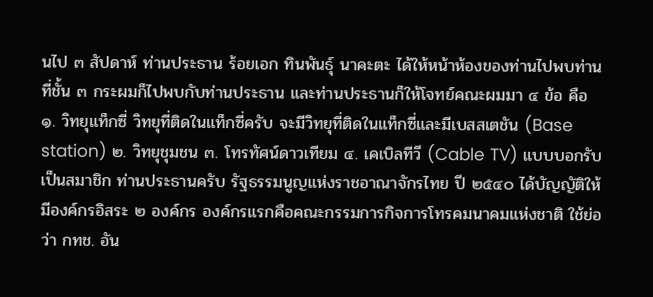นไป ๓ สัปดาห์ ท่านประธาน ร้อยเอก ทินพันธุ์ นาคะตะ ได้ให้หน้าห้องของท่านไปพบท่าน ที่ชั้น ๓ กระผมก็ไปพบกับท่านประธาน และท่านประธานก็ให้โจทย์คณะผมมา ๔ ข้อ คือ ๑. วิทยุแท็กซี่ วิทยุที่ติดในแท็กซี่ครับ จะมีวิทยุที่ติดในแท็กซี่และมีเบสสเตชัน (Base station) ๒. วิทยุชุมชน ๓. โทรทัศน์ดาวเทียม ๔. เคเบิลทีวี (Cable TV) แบบบอกรับเป็นสมาชิก ท่านประธานครับ รัฐธรรมนูญแห่งราชอาณาจักรไทย ปี ๒๕๔๐ ได้บัญญัติให้มีองค์กรอิสระ ๒ องค์กร องค์กรแรกคือคณะกรรมการกิจการโทรคมนาคมแห่งชาติ ใช้ย่อว่า กทช. อัน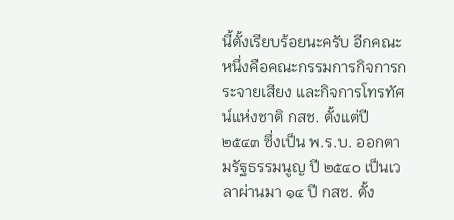นี้ตั้งเรียบร้อยนะครับ อีกคณะหนึ่งคือคณะกรรมการกิจการกระจายเสียง และกิจการโทรทัศน์แห่งชาติ กสช. ตั้งแต่ปี ๒๕๔๓ ซึ่งเป็น พ.ร.บ. ออกตามรัฐธรรมนูญ ปี ๒๕๔๐ เป็นเวลาผ่านมา ๑๔ ปี กสช. ตั้ง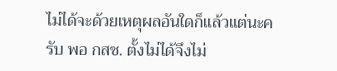ไม่ได้จะด้วยเหตุผลอันใดก็แล้วแต่นะครับ พอ กสช. ตั้งไม่ได้จึงไม่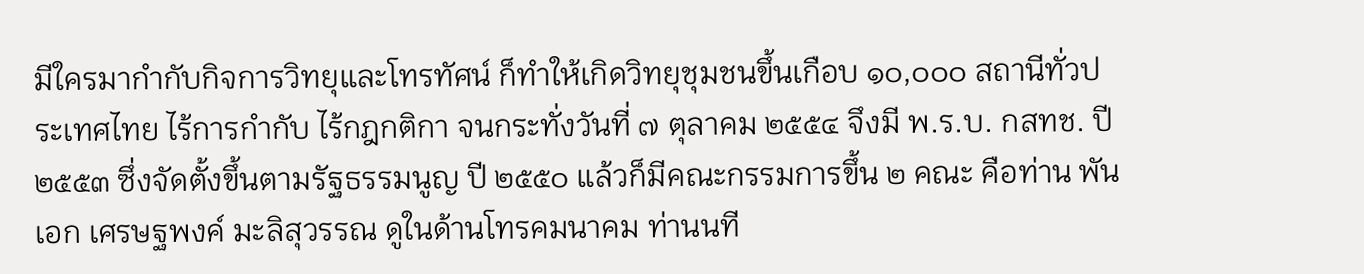มีใครมากํากับกิจการวิทยุและโทรทัศน์ ก็ทําให้เกิดวิทยุชุมชนขึ้นเกือบ ๑๐,๐๐๐ สถานีทั่วประเทศไทย ไร้การกํากับ ไร้กฎกติกา จนกระทั่งวันที่ ๗ ตุลาคม ๒๕๕๔ จึงมี พ.ร.บ. กสทช. ปี ๒๕๕๓ ซึ่งจัดตั้งขึ้นตามรัฐธรรมนูญ ปี ๒๕๕๐ แล้วก็มีคณะกรรมการขึ้น ๒ คณะ คือท่าน พันเอก เศรษฐพงค์ มะลิสุวรรณ ดูในด้านโทรคมนาคม ท่านนที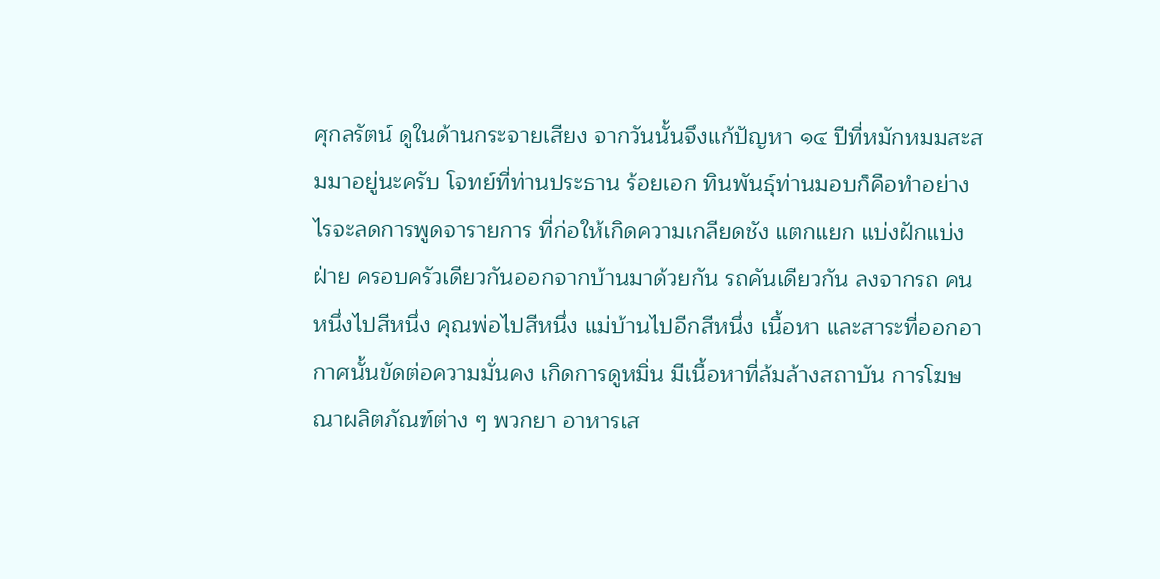ศุกลรัตน์ ดูในด้านกระจายเสียง จากวันนั้นจึงแก้ปัญหา ๑๔ ปีที่หมักหมมสะสมมาอยู่นะครับ โจทย์ที่ท่านประธาน ร้อยเอก ทินพันธุ์ท่านมอบก็คือทําอย่างไรจะลดการพูดจารายการ ที่ก่อให้เกิดความเกลียดชัง แตกแยก แบ่งฝักแบ่งฝ่าย ครอบครัวเดียวกันออกจากบ้านมาด้วยกัน รถคันเดียวกัน ลงจากรถ คนหนึ่งไปสีหนึ่ง คุณพ่อไปสีหนึ่ง แม่บ้านไปอีกสีหนึ่ง เนื้อหา และสาระที่ออกอากาศนั้นขัดต่อความมั่นคง เกิดการดูหมิ่น มีเนื้อหาที่ล้มล้างสถาบัน การโฆษณาผลิตภัณฑ์ต่าง ๆ พวกยา อาหารเส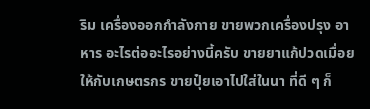ริม เครื่องออกกําลังกาย ขายพวกเครื่องปรุง อาหาร อะไรต่ออะไรอย่างนี้ครับ ขายยาแก้ปวดเมื่อยให้กับเกษตรกร ขายปุ๋ยเอาไปใส่ในนา ที่ดี ๆ ก็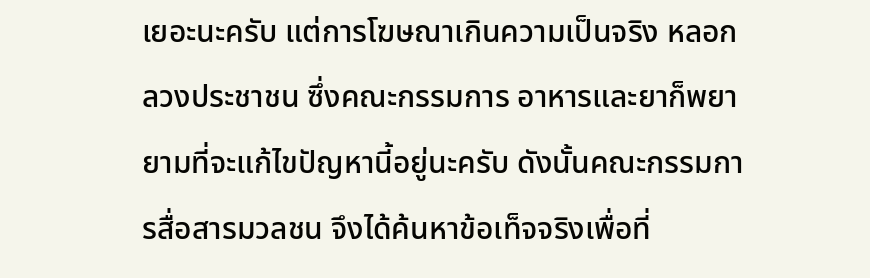เยอะนะครับ แต่การโฆษณาเกินความเป็นจริง หลอกลวงประชาชน ซึ่งคณะกรรมการ อาหารและยาก็พยายามที่จะแก้ไขปัญหานี้อยู่นะครับ ดังนั้นคณะกรรมการสื่อสารมวลชน จึงได้ค้นหาข้อเท็จจริงเพื่อที่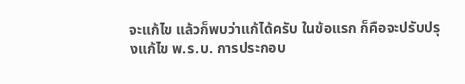จะแก้ไข แล้วก็พบว่าแก้ได้ครับ ในข้อแรก ก็คือจะปรับปรุงแก้ไข พ.ร.บ. การประกอบ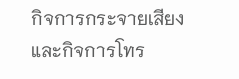กิจการกระจายเสียงและกิจการโทร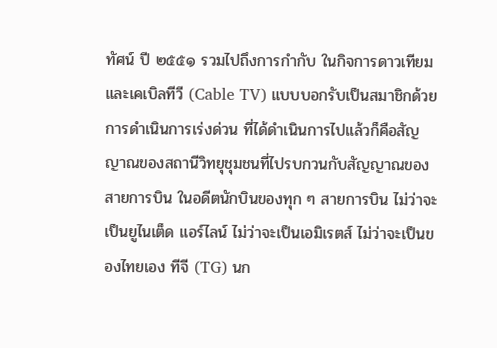ทัศน์ ปี ๒๕๕๑ รวมไปถึงการกํากับ ในกิจการดาวเทียมและเคเบิลทีวี (Cable TV) แบบบอกรับเป็นสมาชิกด้วย การดําเนินการเร่งด่วน ที่ได้ดําเนินการไปแล้วก็คือสัญญาณของสถานีวิทยุชุมชนที่ไปรบกวนกับสัญญาณของสายการบิน ในอดีตนักบินของทุก ๆ สายการบิน ไม่ว่าจะเป็นยูไนเต็ด แอร์ไลน์ ไม่ว่าจะเป็นเอมิเรตส์ ไม่ว่าจะเป็นของไทยเอง ทีจี (TG) นก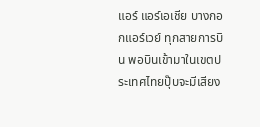แอร์ แอร์เอเชีย บางกอกแอร์เวย์ ทุกสายการบิน พอบินเข้ามาในเขตประเทศไทยปุ๊บจะมีเสียง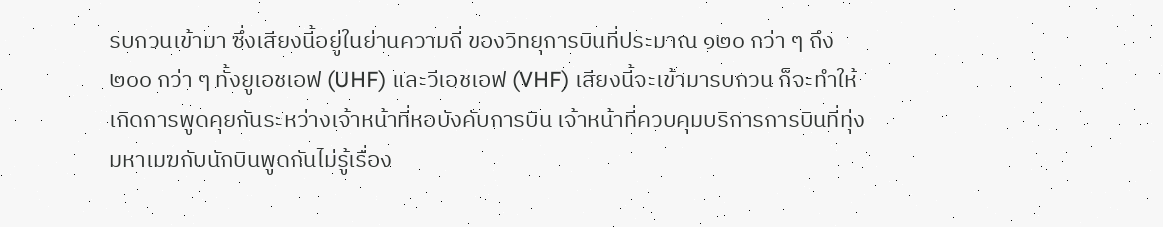รบกวนเข้ามา ซึ่งเสียงนี้อยู่ในย่านความถี่ ของวิทยุการบินที่ประมาณ ๑๒๐ กว่า ๆ ถึง ๒๐๐ กว่า ๆ ทั้งยูเอชเอฟ (UHF) และวีเอชเอฟ (VHF) เสียงนี้จะเข้ามารบกวน ก็จะทําให้เกิดการพูดคุยกันระหว่างเจ้าหน้าที่หอบังคับการบิน เจ้าหน้าที่ควบคุมบริการการบินที่ทุ่งมหาเมฆกับนักบินพูดกันไม่รู้เรื่อง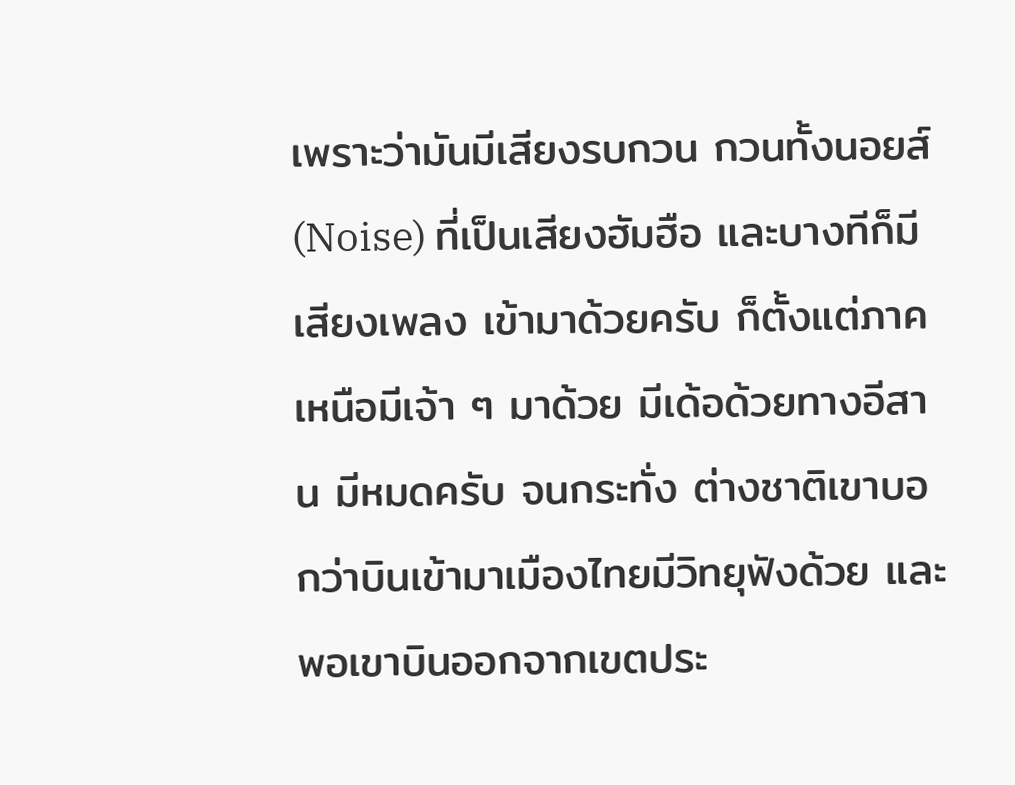เพราะว่ามันมีเสียงรบกวน กวนทั้งนอยส์ (Noise) ที่เป็นเสียงฮัมฮือ และบางทีก็มีเสียงเพลง เข้ามาด้วยครับ ก็ตั้งแต่ภาคเหนือมีเจ้า ๆ มาด้วย มีเด้อด้วยทางอีสาน มีหมดครับ จนกระทั่ง ต่างชาติเขาบอกว่าบินเข้ามาเมืองไทยมีวิทยุฟังด้วย และพอเขาบินออกจากเขตประ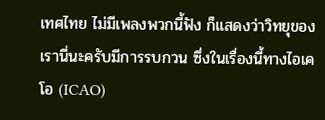เทศไทย ไม่มีเพลงพวกนี้ฟัง ก็แสดงว่าวิทยุของเรานี่นะครับมีการรบกวน ซึ่งในเรื่องนี้ทางไอเคโอ (ICAO)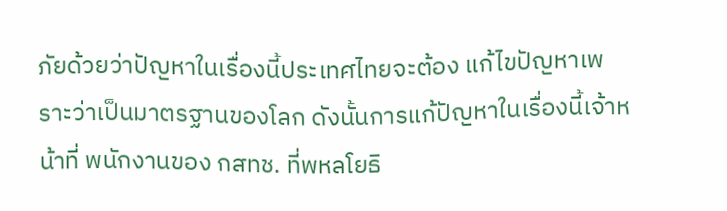ภัยด้วยว่าปัญหาในเรื่องนี้ประเทศไทยจะต้อง แก้ไขปัญหาเพราะว่าเป็นมาตรฐานของโลก ดังนั้นการแก้ปัญหาในเรื่องนี้เจ้าหน้าที่ พนักงานของ กสทช. ที่พหลโยธิ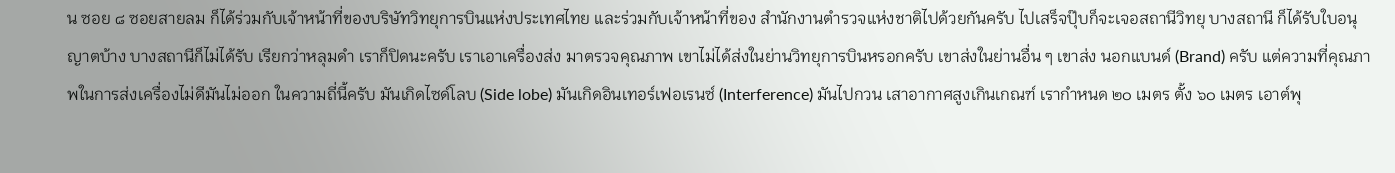น ซอย ๘ ซอยสายลม ก็ได้ร่วมกับเจ้าหน้าที่ของบริษัทวิทยุการบินแห่งประเทศไทย และร่วมกับเจ้าหน้าที่ของ สํานักงานตํารวจแห่งชาติไปด้วยกันครับ ไปเสร็จปุ๊บก็จะเจอสถานีวิทยุ บางสถานี ก็ได้รับใบอนุญาตบ้าง บางสถานีก็ไม่ได้รับ เรียกว่าหลุมดํา เราก็ปิดนะครับ เราเอาเครื่องส่ง มาตรวจคุณภาพ เขาไม่ได้ส่งในย่านวิทยุการบินหรอกครับ เขาส่งในย่านอื่น ๆ เขาส่ง นอกแบนด์ (Brand) ครับ แต่ความที่คุณภาพในการส่งเครื่องไม่ดีมันไม่ออก ในความถี่นี้ครับ มันเกิดไซด์โลบ (Side lobe) มันเกิดอินเทอร์เฟอเรนซ์ (Interference) มันไปกวน เสาอากาศสูงเกินเกณฑ์ เรากําหนด ๒๐ เมตร ตั้ง ๖๐ เมตร เอาต์พุ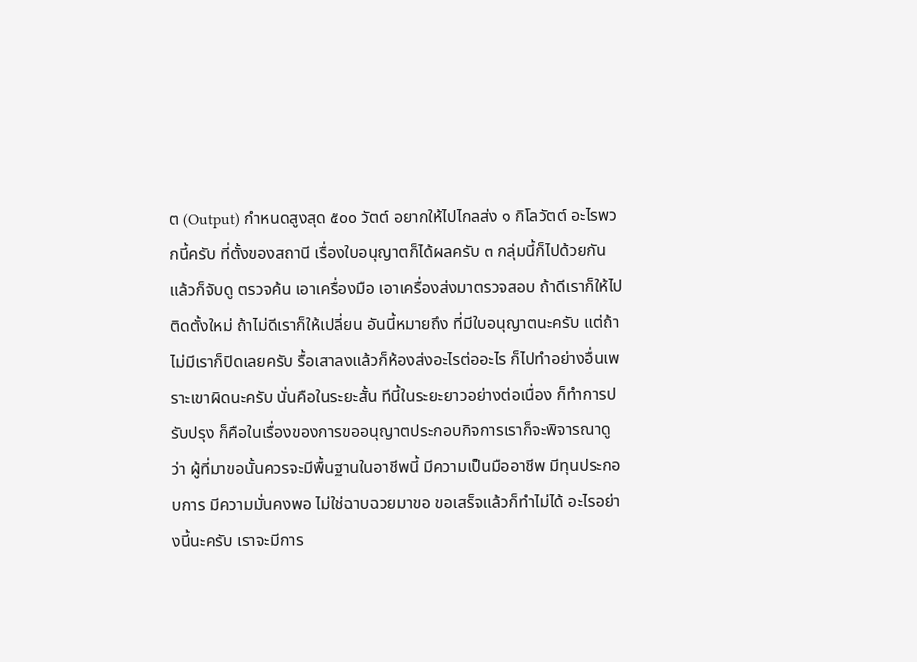ต (Output) กําหนดสูงสุด ๕๐๐ วัตต์ อยากให้ไปไกลส่ง ๑ กิโลวัตต์ อะไรพวกนี้ครับ ที่ตั้งของสถานี เรื่องใบอนุญาตก็ได้ผลครับ ๓ กลุ่มนี้ก็ไปด้วยกัน แล้วก็จับดู ตรวจค้น เอาเครื่องมือ เอาเครื่องส่งมาตรวจสอบ ถ้าดีเราก็ให้ไปติดตั้งใหม่ ถ้าไม่ดีเราก็ให้เปลี่ยน อันนี้หมายถึง ที่มีใบอนุญาตนะครับ แต่ถ้าไม่มีเราก็ปิดเลยครับ รื้อเสาลงแล้วก็ห้องส่งอะไรต่ออะไร ก็ไปทําอย่างอื่นเพราะเขาผิดนะครับ นั่นคือในระยะสั้น ทีนี้ในระยะยาวอย่างต่อเนื่อง ก็ทําการปรับปรุง ก็คือในเรื่องของการขออนุญาตประกอบกิจการเราก็จะพิจารณาดูว่า ผู้ที่มาขอนั้นควรจะมีพื้นฐานในอาชีพนี้ มีความเป็นมืออาชีพ มีทุนประกอบการ มีความมั่นคงพอ ไม่ใช่ฉาบฉวยมาขอ ขอเสร็จแล้วก็ทําไม่ได้ อะไรอย่างนี้นะครับ เราจะมีการ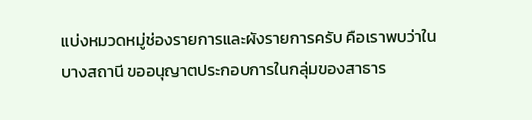แบ่งหมวดหมู่ช่องรายการและผังรายการครับ คือเราพบว่าในบางสถานี ขออนุญาตประกอบการในกลุ่มของสาธาร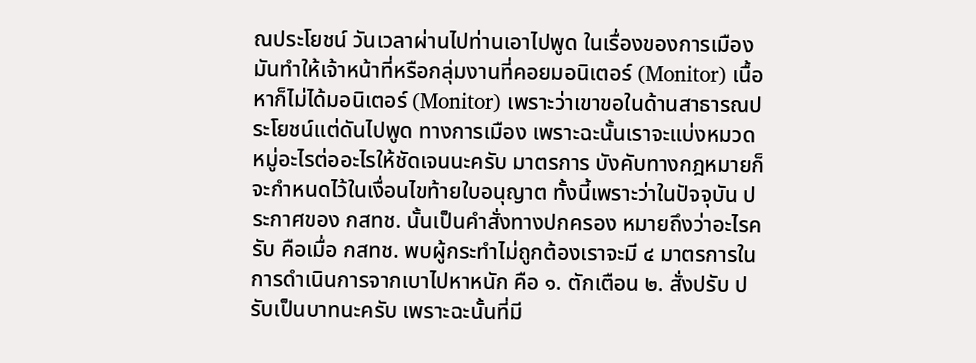ณประโยชน์ วันเวลาผ่านไปท่านเอาไปพูด ในเรื่องของการเมือง มันทําให้เจ้าหน้าที่หรือกลุ่มงานที่คอยมอนิเตอร์ (Monitor) เนื้อหาก็ไม่ได้มอนิเตอร์ (Monitor) เพราะว่าเขาขอในด้านสาธารณประโยชน์แต่ดันไปพูด ทางการเมือง เพราะฉะนั้นเราจะแบ่งหมวดหมู่อะไรต่ออะไรให้ชัดเจนนะครับ มาตรการ บังคับทางกฎหมายก็จะกําหนดไว้ในเงื่อนไขท้ายใบอนุญาต ทั้งนี้เพราะว่าในปัจจุบัน ประกาศของ กสทช. นั้นเป็นคําสั่งทางปกครอง หมายถึงว่าอะไรครับ คือเมื่อ กสทช. พบผู้กระทําไม่ถูกต้องเราจะมี ๔ มาตรการในการดําเนินการจากเบาไปหาหนัก คือ ๑. ตักเตือน ๒. สั่งปรับ ปรับเป็นบาทนะครับ เพราะฉะนั้นที่มี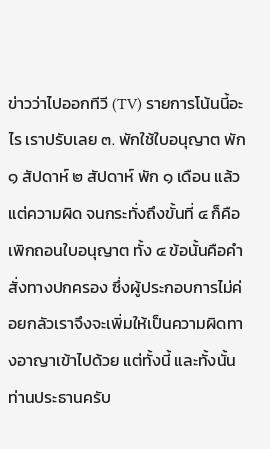ข่าวว่าไปออกทีวี (TV) รายการโน้นนี้อะไร เราปรับเลย ๓. พักใช้ใบอนุญาต พัก ๑ สัปดาห์ ๒ สัปดาห์ พัก ๑ เดือน แล้วแต่ความผิด จนกระทั่งถึงขั้นที่ ๔ ก็คือเพิกถอนใบอนุญาต ทั้ง ๔ ข้อนั้นคือคําสั่งทางปกครอง ซึ่งผู้ประกอบการไม่ค่อยกลัวเราจึงจะเพิ่มให้เป็นความผิดทางอาญาเข้าไปด้วย แต่ทั้งนี้ และทั้งนั้นท่านประธานครับ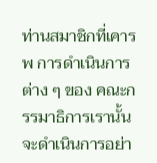ท่านสมาชิกที่เคารพ การดําเนินการต่าง ๆ ของ คณะกรรมาธิการเรานั้นจะดําเนินการอย่า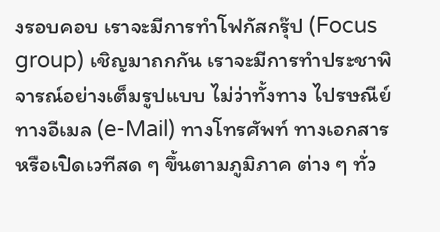งรอบคอบ เราจะมีการทําโฟกัสกรุ๊ป (Focus group) เชิญมาถกกัน เราจะมีการทําประชาพิจารณ์อย่างเต็มรูปแบบ ไม่ว่าทั้งทาง ไปรษณีย์ ทางอีเมล (e-Mail) ทางโทรศัพท์ ทางเอกสาร หรือเปิดเวทีสด ๆ ขึ้นตามภูมิภาค ต่าง ๆ ทั่ว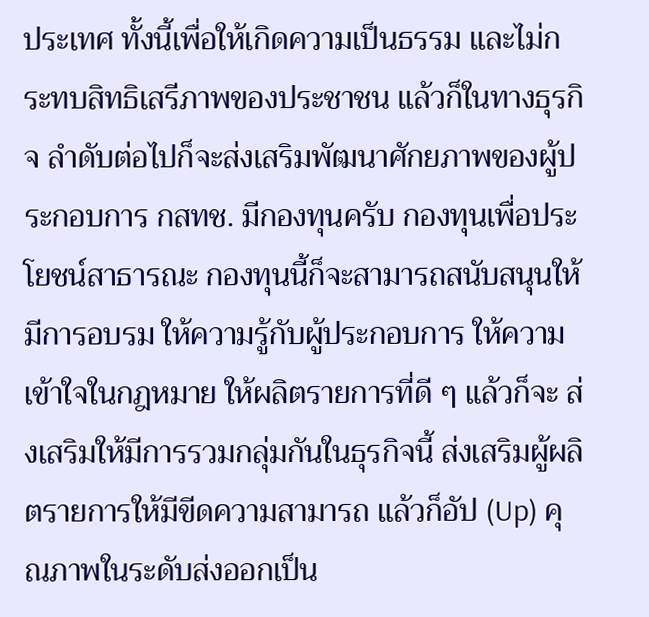ประเทศ ทั้งนี้เพื่อให้เกิดความเป็นธรรม และไม่กระทบสิทธิเสรีภาพของประชาชน แล้วก็ในทางธุรกิจ ลําดับต่อไปก็จะส่งเสริมพัฒนาศักยภาพของผู้ประกอบการ กสทช. มีกองทุนครับ กองทุนเพื่อประโยชน์สาธารณะ กองทุนนี้ก็จะสามารถสนับสนุนให้มีการอบรม ให้ความรู้กับผู้ประกอบการ ให้ความเข้าใจในกฎหมาย ให้ผลิตรายการที่ดี ๆ แล้วก็จะ ส่งเสริมให้มีการรวมกลุ่มกันในธุรกิจนี้ ส่งเสริมผู้ผลิตรายการให้มีขีดความสามารถ แล้วก็อัป (Up) คุณภาพในระดับส่งออกเป็น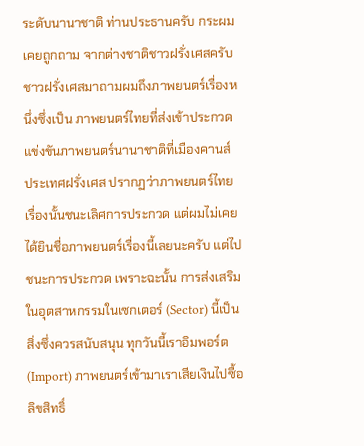ระดับนานาชาติ ท่านประธานครับ กระผมเคยถูกถาม จากต่างชาติชาวฝรั่งเศสครับ ชาวฝรั่งเศสมาถามผมถึงภาพยนตร์เรื่องหนึ่งซึ่งเป็น ภาพยนตร์ไทยที่ส่งเข้าประกวดแข่งขันภาพยนตร์นานาชาติที่เมืองคานส์ ประเทศฝรั่งเศส ปรากฏว่าภาพยนตร์ไทยเรื่องนั้นชนะเลิศการประกวด แต่ผมไม่เคยได้ยินชื่อภาพยนตร์เรื่องนี้เลยนะครับ แต่ไปชนะการประกวด เพราะฉะนั้น การส่งเสริมในอุตสาหกรรมในเซกเตอร์ (Sector) นี้เป็นสิ่งซึ่งควรสนับสนุน ทุกวันนี้เราอิมพอร์ต (Import) ภาพยนตร์เข้ามาเราเสียเงินไปซื้อลิขสิทธิ์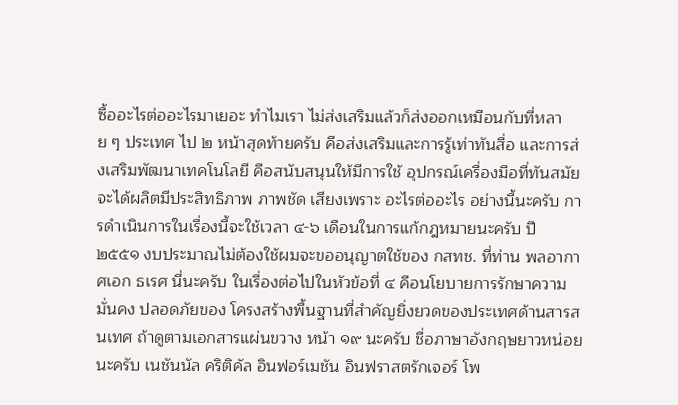ซื้ออะไรต่ออะไรมาเยอะ ทําไมเรา ไม่ส่งเสริมแล้วก็ส่งออกเหมือนกับที่หลาย ๆ ประเทศ ไป ๒ หน้าสุดท้ายครับ คือส่งเสริมและการรู้เท่าทันสื่อ และการส่งเสริมพัฒนาเทคโนโลยี คือสนับสนุนให้มีการใช้ อุปกรณ์เครื่องมือที่ทันสมัย จะได้ผลิตมีประสิทธิภาพ ภาพชัด เสียงเพราะ อะไรต่ออะไร อย่างนี้นะครับ การดําเนินการในเรื่องนี้จะใช้เวลา ๔-๖ เดือนในการแก้กฎหมายนะครับ ปี ๒๕๕๑ งบประมาณไม่ต้องใช้ผมจะขออนุญาตใช้ของ กสทช. ที่ท่าน พลอากาศเอก ธเรศ นี่นะครับ ในเรื่องต่อไปในหัวข้อที่ ๔ คือนโยบายการรักษาความมั่นคง ปลอดภัยของ โครงสร้างพื้นฐานที่สําคัญยิ่งยวดของประเทศด้านสารสนเทศ ถ้าดูตามเอกสารแผ่นขวาง หน้า ๑๙ นะครับ ชื่อภาษาอังกฤษยาวหน่อยนะครับ เนชันนัล คริติคัล อินฟอร์เมชัน อินฟราสตรักเจอร์ โพ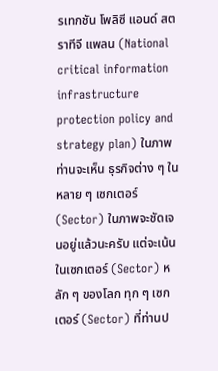รเทกชัน โพลิซี แอนด์ สตราทีจี แพลน (National critical information infrastructure protection policy and strategy plan) ในภาพท่านจะเห็น ธุรกิจต่าง ๆ ในหลาย ๆ เซกเตอร์ (Sector) ในภาพจะชัดเจนอยู่แล้วนะครับ แต่จะเน้น ในเซกเตอร์ (Sector) หลัก ๆ ของโลก ทุก ๆ เซกเตอร์ (Sector) ที่ท่านป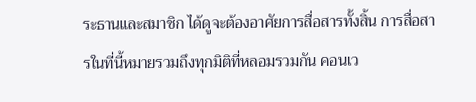ระธานและสมาชิก ได้ดูจะต้องอาศัยการสื่อสารทั้งสิ้น การสื่อสารในที่นี้หมายรวมถึงทุกมิติที่หลอมรวมกัน คอนเว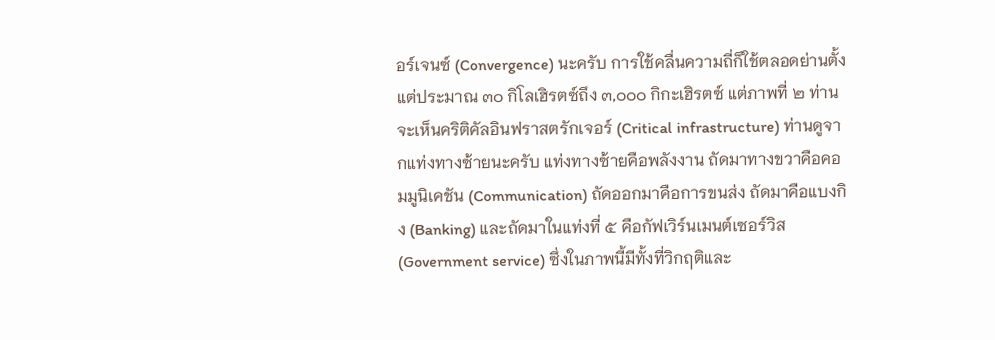อร์เจนซ์ (Convergence) นะครับ การใช้คลื่นความถี่ก็ใช้ตลอดย่านตั้งแต่ประมาณ ๓๐ กิโลเฮิรตซ์ถึง ๓,๐๐๐ กิกะเฮิรตซ์ แต่ภาพที่ ๒ ท่านจะเห็นคริติคัลอินฟราสตรักเจอร์ (Critical infrastructure) ท่านดูจากแท่งทางซ้ายนะครับ แท่งทางซ้ายคือพลังงาน ถัดมาทางขวาคือคอมมูนิเคชัน (Communication) ถัดออกมาคือการขนส่ง ถัดมาคือแบงกิง (Banking) และถัดมาในแท่งที่ ๕ คือกัฟเวิร์นเมนต์เซอร์วิส (Government service) ซึ่งในภาพนี้มีทั้งที่วิกฤติและ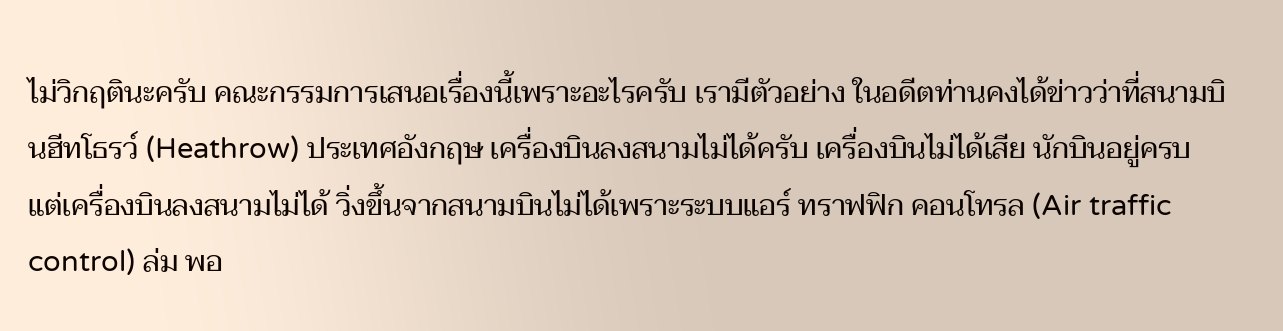ไม่วิกฤตินะครับ คณะกรรมการเสนอเรื่องนี้เพราะอะไรครับ เรามีตัวอย่าง ในอดีตท่านคงได้ข่าวว่าที่สนามบินฮีทโธรว์ (Heathrow) ประเทศอังกฤษ เครื่องบินลงสนามไม่ได้ครับ เครื่องบินไม่ได้เสีย นักบินอยู่ครบ แต่เครื่องบินลงสนามไม่ได้ วิ่งขึ้นจากสนามบินไม่ได้เพราะระบบแอร์ ทราฟฟิก คอนโทรล (Air traffic control) ล่ม พอ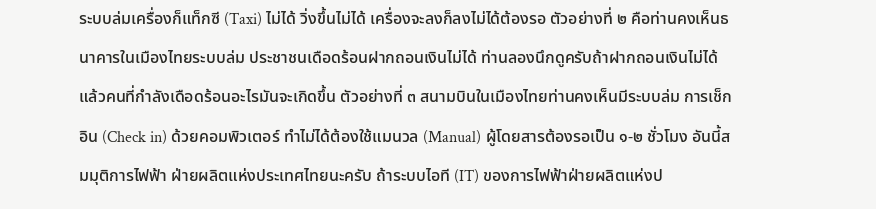ระบบล่มเครื่องก็แท็กซี (Taxi) ไม่ได้ วิ่งขึ้นไม่ได้ เครื่องจะลงก็ลงไม่ได้ต้องรอ ตัวอย่างที่ ๒ คือท่านคงเห็นธนาคารในเมืองไทยระบบล่ม ประชาชนเดือดร้อนฝากถอนเงินไม่ได้ ท่านลองนึกดูครับถ้าฝากถอนเงินไม่ได้แล้วคนที่กําลังเดือดร้อนอะไรมันจะเกิดขึ้น ตัวอย่างที่ ๓ สนามบินในเมืองไทยท่านคงเห็นมีระบบล่ม การเช็กอิน (Check in) ด้วยคอมพิวเตอร์ ทําไม่ได้ต้องใช้แมนวล (Manual) ผู้โดยสารต้องรอเป็น ๑-๒ ชั่วโมง อันนี้สมมุติการไฟฟ้า ฝ่ายผลิตแห่งประเทศไทยนะครับ ถ้าระบบไอที (IT) ของการไฟฟ้าฝ่ายผลิตแห่งป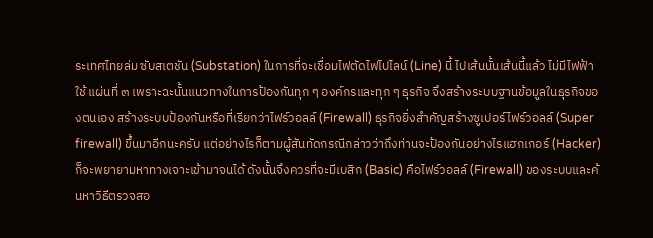ระเทศไทยล่ม ซับสเตชัน (Substation) ในการที่จะเชื่อมไฟตัดไฟไปไลน์ (Line) นี้ ไปเส้นนั้นเส้นนี้แล้ว ไม่มีไฟฟ้าใช้ แผ่นที่ ๓ เพราะฉะนั้นแนวทางในการป้องกันทุก ๆ องค์กรและทุก ๆ ธุรกิจ จึงสร้างระบบฐานข้อมูลในธุรกิจของตนเอง สร้างระบบป้องกันหรือที่เรียกว่าไฟร์วอลล์ (Firewall) ธุรกิจยิ่งสําคัญสร้างซูเปอร์ไฟร์วอลล์ (Super firewall) ขึ้นมาอีกนะครับ แต่อย่างไรก็ตามผู้สันทัดกรณีกล่าวว่าถึงท่านจะป้องกันอย่างไรแฮกเกอร์ (Hacker) ก็จะพยายามหาทางเจาะเข้ามาจนได้ ดังนั้นจึงควรที่จะมีเบสิก (Basic) คือไฟร์วอลล์ (Firewall) ของระบบและค้นหาวิธีตรวจสอ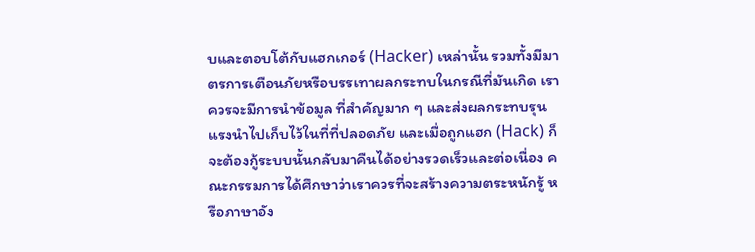บและตอบโต้กับแฮกเกอร์ (Hacker) เหล่านั้น รวมทั้งมีมาตรการเตือนภัยหรือบรรเทาผลกระทบในกรณีที่มันเกิด เราควรจะมีการนําข้อมูล ที่สําคัญมาก ๆ และส่งผลกระทบรุนแรงนําไปเก็บไว้ในที่ที่ปลอดภัย และเมื่อถูกแฮก (Hack) ก็จะต้องกู้ระบบนั้นกลับมาคืนได้อย่างรวดเร็วและต่อเนื่อง คณะกรรมการได้ศึกษาว่าเราควรที่จะสร้างความตระหนักรู้ หรือภาษาอัง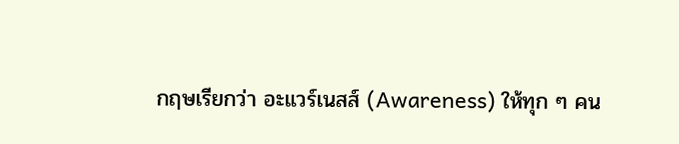กฤษเรียกว่า อะแวร์เนสส์ (Awareness) ให้ทุก ๆ คน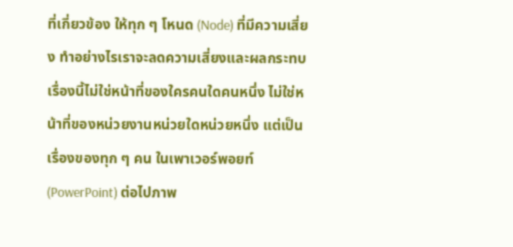ที่เกี่ยวข้อง ให้ทุก ๆ โหนด (Node) ที่มีความเสี่ยง ทําอย่างไรเราจะลดความเสี่ยงและผลกระทบ เรื่องนี้ไม่ใช่หน้าที่ของใครคนใดคนหนึ่ง ไม่ใช่หน้าที่ของหน่วยงานหน่วยใดหน่วยหนึ่ง แต่เป็นเรื่องของทุก ๆ คน ในเพาเวอร์พอยท์ (PowerPoint) ต่อไปภาพ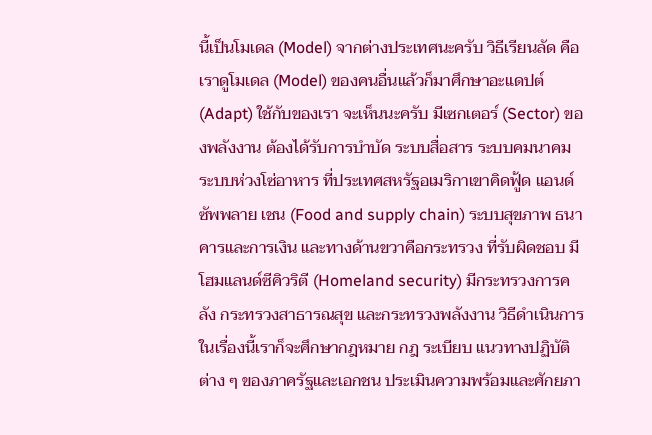นี้เป็นโมเดล (Model) จากต่างประเทศนะครับ วิธีเรียนลัด คือเราดูโมเดล (Model) ของคนอื่นแล้วก็มาศึกษาอะแดปต์ (Adapt) ใช้กับของเรา จะเห็นนะครับ มีเซกเตอร์ (Sector) ของพลังงาน ต้องได้รับการบําบัด ระบบสื่อสาร ระบบคมนาคม ระบบห่วงโซ่อาหาร ที่ประเทศสหรัฐอเมริกาเขาคิดฟู้ด แอนด์ ซัพพลาย เชน (Food and supply chain) ระบบสุขภาพ ธนาคารและการเงิน และทางด้านขวาคือกระทรวง ที่รับผิดชอบ มีโฮมแลนด์ซีคิวริตี (Homeland security) มีกระทรวงการคลัง กระทรวงสาธารณสุข และกระทรวงพลังงาน วิธีดําเนินการในเรื่องนี้เราก็จะศึกษากฎหมาย กฎ ระเบียบ แนวทางปฏิบัติต่าง ๆ ของภาครัฐและเอกชน ประเมินความพร้อมและศักยภา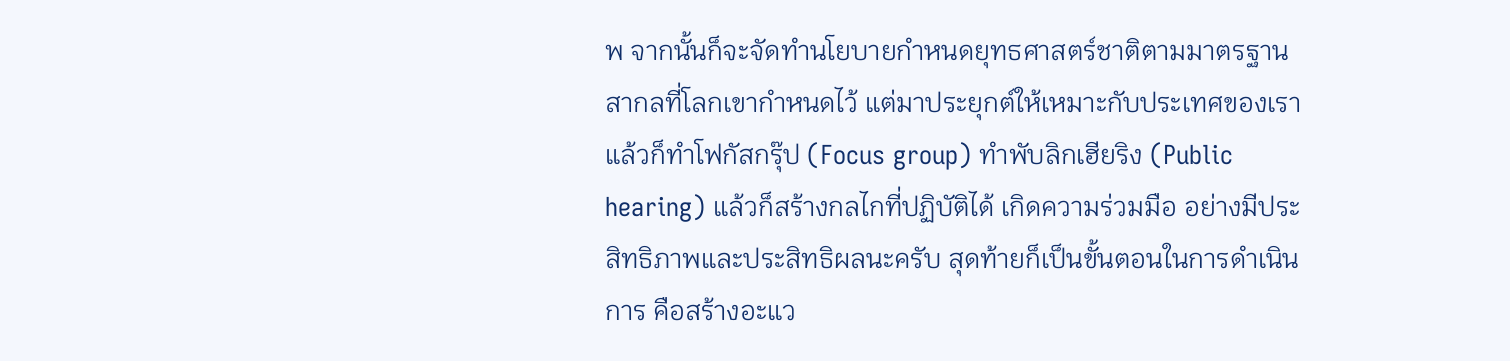พ จากนั้นก็จะจัดทํานโยบายกําหนดยุทธศาสตร์ชาติตามมาตรฐานสากลที่โลกเขากําหนดไว้ แต่มาประยุกต์ให้เหมาะกับประเทศของเรา แล้วก็ทําโฟกัสกรุ๊ป (Focus group) ทําพับลิกเฮียริง (Public hearing) แล้วก็สร้างกลไกที่ปฏิบัติได้ เกิดความร่วมมือ อย่างมีประสิทธิภาพและประสิทธิผลนะครับ สุดท้ายก็เป็นขั้นตอนในการดําเนินการ คือสร้างอะแว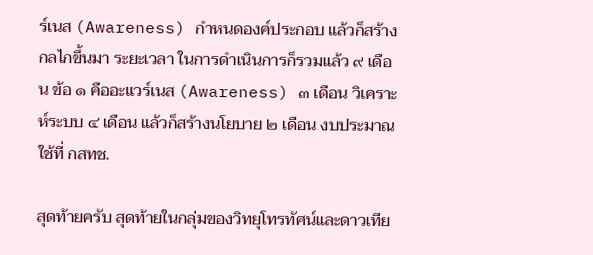ร์เนส (Awareness) กําหนดองค์ประกอบ แล้วก็สร้างกลไกขึ้นมา ระยะเวลา ในการดําเนินการก็รวมแล้ว ๙ เดือน ข้อ ๑ คืออะแวร์เนส (Awareness) ๓ เดือน วิเคราะห์ระบบ ๔ เดือน แล้วก็สร้างนโยบาย ๒ เดือน งบประมาณใช้ที่ กสทช.

สุดท้ายครับ สุดท้ายในกลุ่มของวิทยุโทรทัศน์และดาวเทีย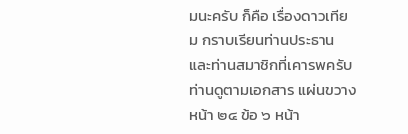มนะครับ ก็คือ เรื่องดาวเทียม กราบเรียนท่านประธานและท่านสมาชิกที่เคารพครับ ท่านดูตามเอกสาร แผ่นขวางหน้า ๒๔ ข้อ ๖ หน้า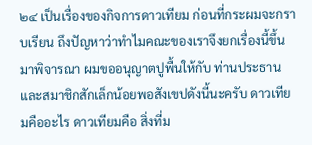๒๔ เป็นเรื่องของกิจการดาวเทียม ก่อนที่กระผมจะกราบเรียน ถึงปัญหาว่าทําไมคณะของเราจึงยกเรื่องนี้ขึ้นมาพิจารณา ผมขออนุญาตปูพื้นให้กับ ท่านประธานและสมาชิกสักเล็กน้อยพอสังเขปดังนี้นะครับ ดาวเทียมคืออะไร ดาวเทียมคือ สิ่งที่ม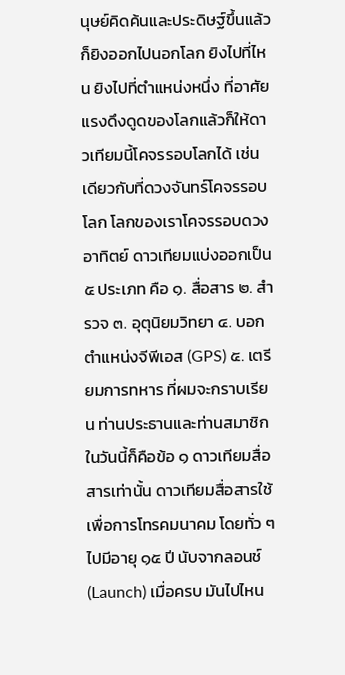นุษย์คิดค้นและประดิษฐ์ขึ้นแล้วก็ยิงออกไปนอกโลก ยิงไปที่ไหน ยิงไปที่ตําแหน่งหนึ่ง ที่อาศัยแรงดึงดูดของโลกแล้วก็ให้ดาวเทียมนี้โคจรรอบโลกได้ เช่นเดียวกับที่ดวงจันทร์โคจรรอบโลก โลกของเราโคจรรอบดวงอาทิตย์ ดาวเทียมแบ่งออกเป็น ๕ ประเภท คือ ๑. สื่อสาร ๒. สํารวจ ๓. อุตุนิยมวิทยา ๔. บอกตําแหน่งจีพีเอส (GPS) ๕. เตรียมการทหาร ที่ผมจะกราบเรียน ท่านประธานและท่านสมาชิกในวันนี้ก็คือข้อ ๑ ดาวเทียมสื่อสารเท่านั้น ดาวเทียมสื่อสารใช้ เพื่อการโทรคมนาคม โดยทั่ว ๆ ไปมีอายุ ๑๕ ปี นับจากลอนช์ (Launch) เมื่อครบ มันไปไหน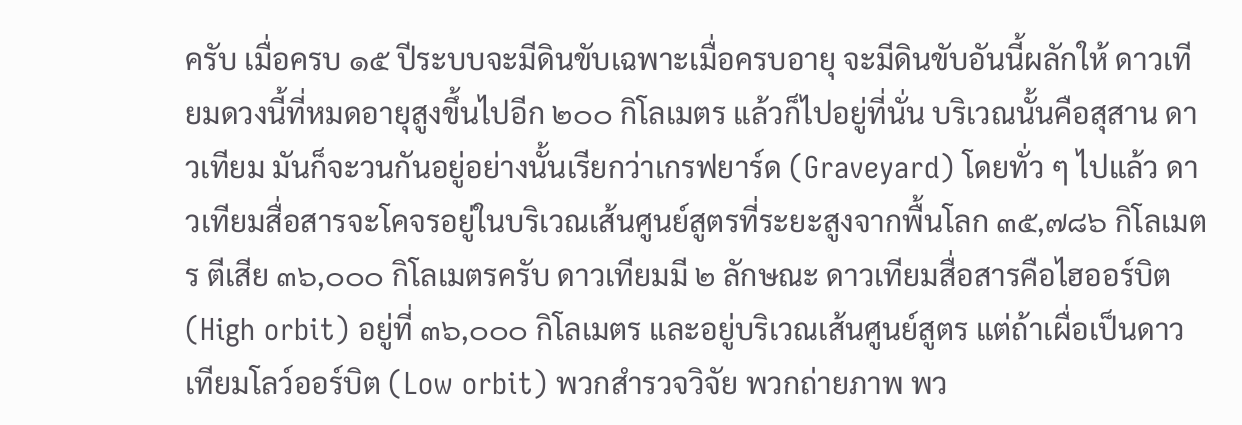ครับ เมื่อครบ ๑๕ ปีระบบจะมีดินขับเฉพาะเมื่อครบอายุ จะมีดินขับอันนี้ผลักให้ ดาวเทียมดวงนี้ที่หมดอายุสูงขึ้นไปอีก ๒๐๐ กิโลเมตร แล้วก็ไปอยู่ที่นั่น บริเวณนั้นคือสุสาน ดาวเทียม มันก็จะวนกันอยู่อย่างนั้นเรียกว่าเกรฟยาร์ด (Graveyard) โดยทั่ว ๆ ไปแล้ว ดาวเทียมสื่อสารจะโคจรอยู่ในบริเวณเส้นศูนย์สูตรที่ระยะสูงจากพื้นโลก ๓๕,๗๘๖ กิโลเมตร ตีเสีย ๓๖,๐๐๐ กิโลเมตรครับ ดาวเทียมมี ๒ ลักษณะ ดาวเทียมสื่อสารคือไฮออร์บิต (High orbit) อยู่ที่ ๓๖,๐๐๐ กิโลเมตร และอยู่บริเวณเส้นศูนย์สูตร แต่ถ้าเผื่อเป็นดาวเทียมโลว์ออร์บิต (Low orbit) พวกสํารวจวิจัย พวกถ่ายภาพ พว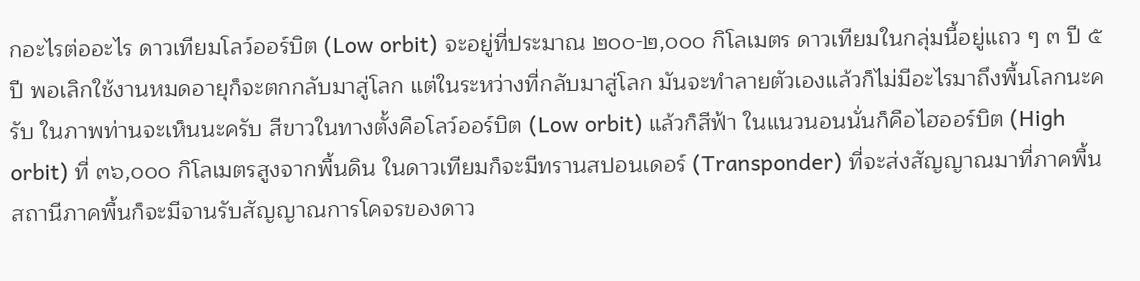กอะไรต่ออะไร ดาวเทียมโลว์ออร์บิต (Low orbit) จะอยู่ที่ประมาณ ๒๐๐-๒,๐๐๐ กิโลเมตร ดาวเทียมในกลุ่มนี้อยู่แถว ๆ ๓ ปี ๕ ปี พอเลิกใช้งานหมดอายุก็จะตกกลับมาสู่โลก แต่ในระหว่างที่กลับมาสู่โลก มันจะทําลายตัวเองแล้วก็ไม่มีอะไรมาถึงพื้นโลกนะครับ ในภาพท่านจะเห็นนะครับ สีขาวในทางตั้งคือโลว์ออร์บิต (Low orbit) แล้วก็สีฟ้า ในแนวนอนนั่นก็คือไฮออร์บิต (High orbit) ที่ ๓๖,๐๐๐ กิโลเมตรสูงจากพื้นดิน ในดาวเทียมก็จะมีทรานสปอนเดอร์ (Transponder) ที่จะส่งสัญญาณมาที่ภาคพื้น สถานีภาคพื้นก็จะมีจานรับสัญญาณการโคจรของดาว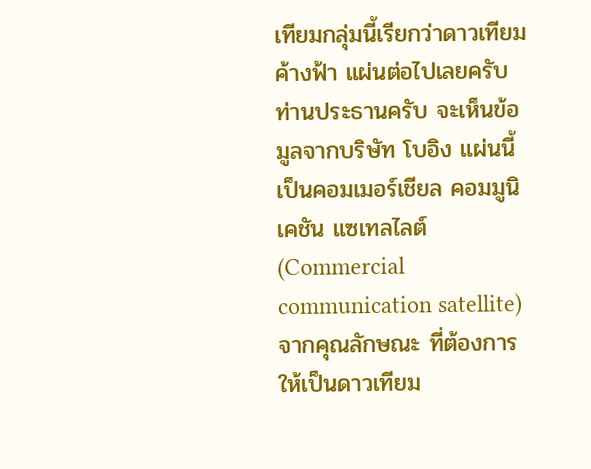เทียมกลุ่มนี้เรียกว่าดาวเทียมค้างฟ้า แผ่นต่อไปเลยครับ ท่านประธานครับ จะเห็นข้อมูลจากบริษัท โบอิง แผ่นนี้เป็นคอมเมอร์เชียล คอมมูนิเคชัน แซเทลไลต์ (Commercial communication satellite) จากคุณลักษณะ ที่ต้องการให้เป็นดาวเทียม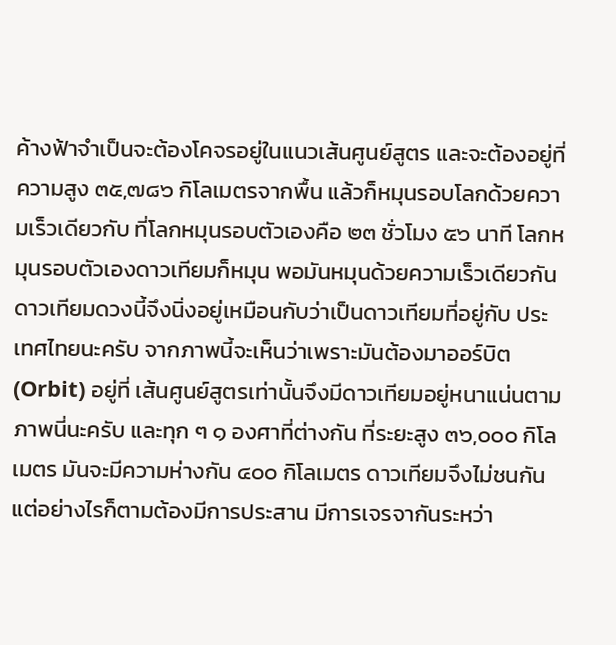ค้างฟ้าจําเป็นจะต้องโคจรอยู่ในแนวเส้นศูนย์สูตร และจะต้องอยู่ที่ ความสูง ๓๕,๗๘๖ กิโลเมตรจากพื้น แล้วก็หมุนรอบโลกด้วยความเร็วเดียวกับ ที่โลกหมุนรอบตัวเองคือ ๒๓ ชั่วโมง ๕๖ นาที โลกหมุนรอบตัวเองดาวเทียมก็หมุน พอมันหมุนด้วยความเร็วเดียวกันดาวเทียมดวงนี้จึงนิ่งอยู่เหมือนกับว่าเป็นดาวเทียมที่อยู่กับ ประเทศไทยนะครับ จากภาพนี้จะเห็นว่าเพราะมันต้องมาออร์บิต (Orbit) อยู่ที่ เส้นศูนย์สูตรเท่านั้นจึงมีดาวเทียมอยู่หนาแน่นตามภาพนี่นะครับ และทุก ๆ ๑ องศาที่ต่างกัน ที่ระยะสูง ๓๖,๐๐๐ กิโลเมตร มันจะมีความห่างกัน ๔๐๐ กิโลเมตร ดาวเทียมจึงไม่ชนกัน แต่อย่างไรก็ตามต้องมีการประสาน มีการเจรจากันระหว่า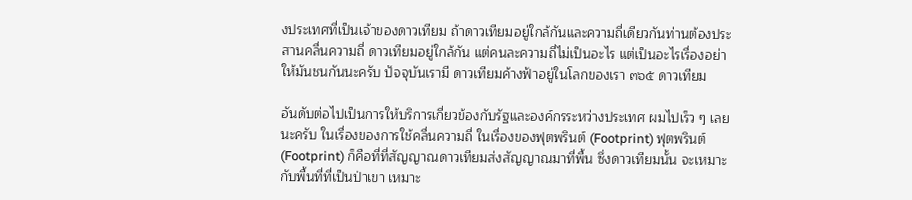งประเทศที่เป็นเจ้าของดาวเทียม ถ้าดาวเทียมอยู่ใกล้กันและความถี่เดียวกันท่านต้องประสานคลื่นความถี่ ดาวเทียมอยู่ใกล้กัน แต่คนละความถี่ไม่เป็นอะไร แต่เป็นอะไรเรื่องอย่าให้มันชนกันนะครับ ปัจจุบันเรามี ดาวเทียมค้างฟ้าอยู่ในโลกของเรา ๓๖๕ ดาวเทียม

อันดับต่อไปเป็นการให้บริการเกี่ยวข้องกับรัฐและองค์กรระหว่างประเทศ ผมไปเร็ว ๆ เลยนะครับ ในเรื่องของการใช้คลื่นความถี่ ในเรื่องของฟุตพรินต์ (Footprint) ฟุตพรินต์ (Footprint) ก็คือที่ที่สัญญาณดาวเทียมส่งสัญญาณมาที่พื้น ซึ่งดาวเทียมนั้น จะเหมาะกับพื้นที่ที่เป็นป่าเขา เหมาะ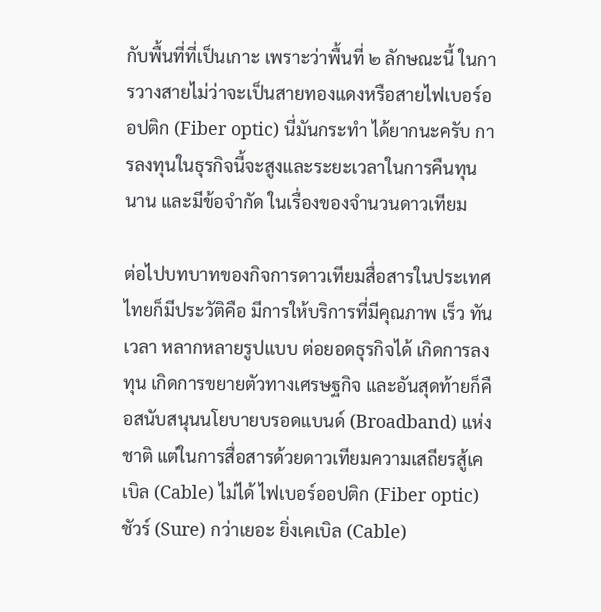กับพื้นที่ที่เป็นเกาะ เพราะว่าพื้นที่ ๒ ลักษณะนี้ ในการวางสายไม่ว่าจะเป็นสายทองแดงหรือสายไฟเบอร์ออปติก (Fiber optic) นี่มันกระทํา ได้ยากนะครับ การลงทุนในธุรกิจนี้จะสูงและระยะเวลาในการคืนทุนนาน และมีข้อจํากัด ในเรื่องของจํานวนดาวเทียม

ต่อไปบทบาทของกิจการดาวเทียมสื่อสารในประเทศไทยก็มีประวัติคือ มีการให้บริการที่มีคุณภาพ เร็ว ทันเวลา หลากหลายรูปแบบ ต่อยอดธุรกิจได้ เกิดการลงทุน เกิดการขยายตัวทางเศรษฐกิจ และอันสุดท้ายก็คือสนับสนุนนโยบายบรอดแบนด์ (Broadband) แห่งชาติ แต่ในการสื่อสารด้วยดาวเทียมความเสถียรสู้เคเบิล (Cable) ไม่ได้ ไฟเบอร์ออปติก (Fiber optic) ชัวร์ (Sure) กว่าเยอะ ยิ่งเคเบิล (Cable)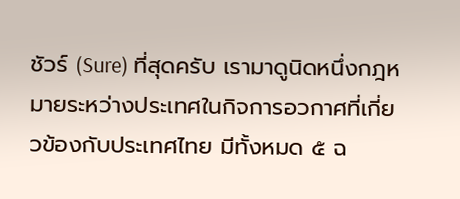ชัวร์ (Sure) ที่สุดครับ เรามาดูนิดหนึ่งกฎหมายระหว่างประเทศในกิจการอวกาศที่เกี่ยวข้องกับประเทศไทย มีทั้งหมด ๕ ฉ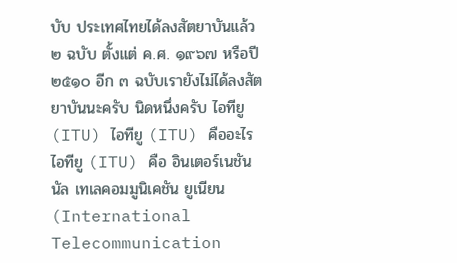บับ ประเทศไทยได้ลงสัตยาบันแล้ว ๒ ฉบับ ตั้งแต่ ค.ศ. ๑๙๖๗ หรือปี ๒๕๑๐ อีก ๓ ฉบับเรายังไม่ได้ลงสัตยาบันนะครับ นิดหนึ่งครับ ไอทียู (ITU) ไอทียู (ITU) คืออะไร ไอทียู (ITU) คือ อินเตอร์เนชันนัล เทเลคอมมูนิเคชัน ยูเนียน (International Telecommunication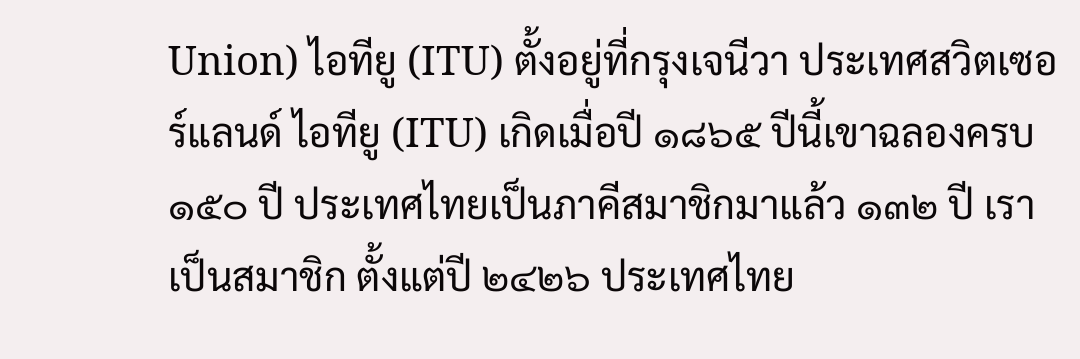Union) ไอทียู (ITU) ตั้งอยู่ที่กรุงเจนีวา ประเทศสวิตเซอร์แลนด์ ไอทียู (ITU) เกิดเมื่อปี ๑๘๖๕ ปีนี้เขาฉลองครบ ๑๕๐ ปี ประเทศไทยเป็นภาคีสมาชิกมาแล้ว ๑๓๒ ปี เราเป็นสมาชิก ตั้งแต่ปี ๒๔๒๖ ประเทศไทย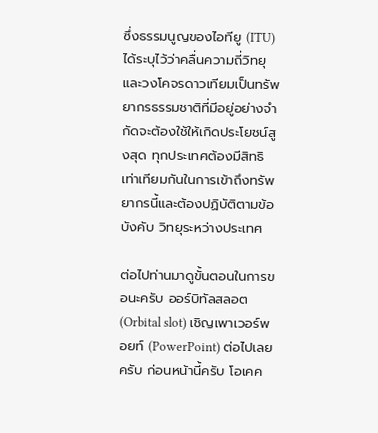ซึ่งธรรมนูญของไอทียู (ITU) ได้ระบุไว้ว่าคลื่นความถี่วิทยุ และวงโคจรดาวเทียมเป็นทรัพยากรธรรมชาติที่มีอยู่อย่างจํากัดจะต้องใช้ให้เกิดประโยชน์สูงสุด ทุกประเทศต้องมีสิทธิเท่าเทียมกันในการเข้าถึงทรัพยากรนี้และต้องปฏิบัติตามข้อบังคับ วิทยุระหว่างประเทศ

ต่อไปท่านมาดูขั้นตอนในการขอนะครับ ออร์บิทัลสลอต (Orbital slot) เชิญเพาเวอร์พอยท์ (PowerPoint) ต่อไปเลยครับ ก่อนหน้านี้ครับ โอเคค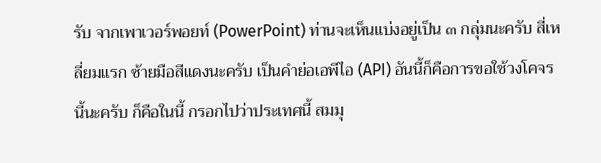รับ จากเพาเวอร์พอยท์ (PowerPoint) ท่านจะเห็นแบ่งอยู่เป็น ๓ กลุ่มนะครับ สี่เหลี่ยมแรก ซ้ายมือสีแดงนะครับ เป็นคําย่อเอพีไอ (API) อันนี้ก็คือการขอใช้วงโคจรนี้นะครับ ก็คือในนี้ กรอกไปว่าประเทศนี้ สมมุ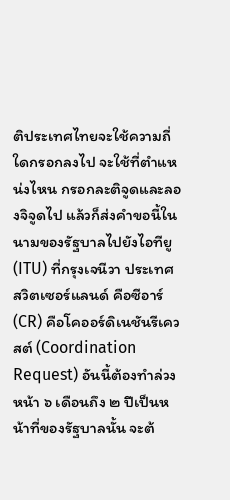ติประเทศไทยจะใช้ความถี่ใดกรอกลงไป จะใช้ที่ตําแหน่งไหน กรอกละติจูดและลองจิจูดไป แล้วก็ส่งคําขอนี้ในนามของรัฐบาลไปยังไอทียู (ITU) ที่กรุงเจนีวา ประเทศสวิตเซอร์แลนด์ คือซีอาร์ (CR) คือโคออร์ดิเนชันรีเควสต์ (Coordination Request) อันนี้ต้องทําล่วงหน้า ๖ เดือนถึง ๒ ปีเป็นหน้าที่ของรัฐบาลนั้น จะต้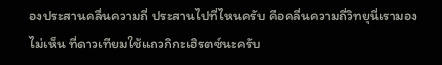องประสานคลื่นความถี่ ประสานไปที่ไหนครับ คือคลื่นความถี่วิทยุนี่เรามองไม่เห็น ที่ดาวเทียมใช้แถวกิกะเฮิรตซ์นะครับ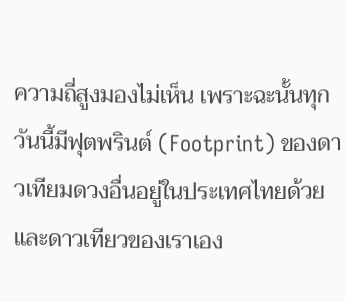ความถี่สูงมองไม่เห็น เพราะฉะนั้นทุกวันนี้มีฟุตพรินต์ (Footprint) ของดาวเทียมดวงอื่นอยู่ในประเทศไทยด้วย และดาวเทียวของเราเอง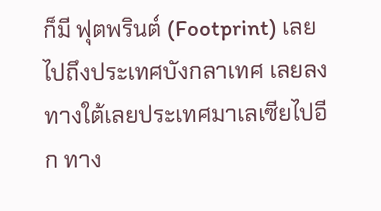ก็มี ฟุตพรินต์ (Footprint) เลยไปถึงประเทศบังกลาเทศ เลยลงทางใต้เลยประเทศมาเลเซียไปอีก ทาง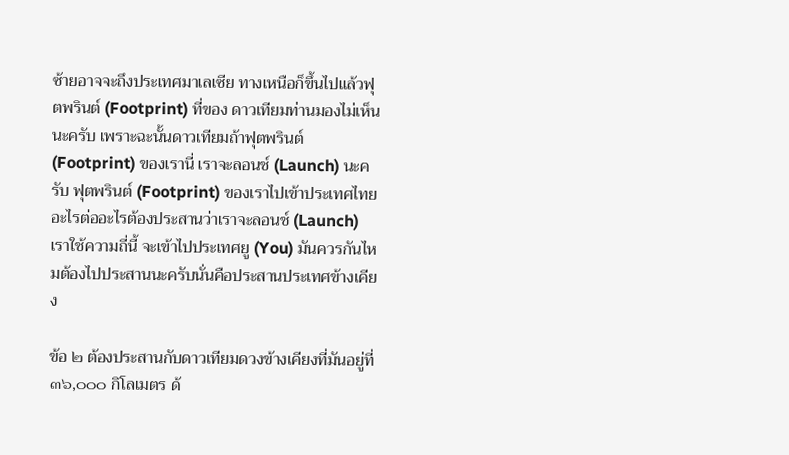ซ้ายอาจจะถึงประเทศมาเลเซีย ทางเหนือก็ขึ้นไปแล้วฟุตพรินต์ (Footprint) ที่ของ ดาวเทียมท่านมองไม่เห็นนะครับ เพราะฉะนั้นดาวเทียมถ้าฟุตพรินต์ (Footprint) ของเรานี่ เราจะลอนช์ (Launch) นะครับ ฟุตพรินต์ (Footprint) ของเราไปเข้าประเทศไทย อะไรต่ออะไรต้องประสานว่าเราจะลอนช์ (Launch) เราใช้ความถี่นี้ จะเข้าไปประเทศยู (You) มันควรกันไหมต้องไปประสานนะครับนั่นคือประสานประเทศข้างเคียง

ข้อ ๒ ต้องประสานกับดาวเทียมดวงข้างเคียงที่มันอยู่ที่ ๓๖,๐๐๐ กิโลเมตร ด้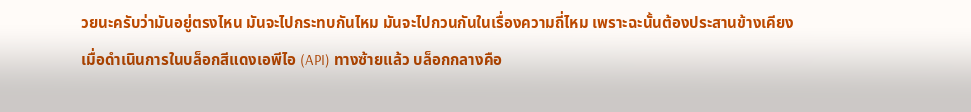วยนะครับว่ามันอยู่ตรงไหน มันจะไปกระทบกันไหม มันจะไปกวนกันในเรื่องความถี่ไหม เพราะฉะนั้นต้องประสานข้างเคียง เมื่อดําเนินการในบล็อกสีแดงเอพีไอ (API) ทางซ้ายแล้ว บล็อกกลางคือ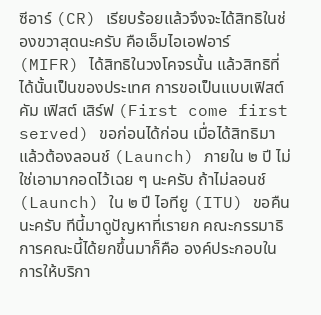ซีอาร์ (CR) เรียบร้อยแล้วจึงจะได้สิทธิในช่องขวาสุดนะครับ คือเอ็มไอเอฟอาร์ (MIFR) ได้สิทธิในวงโคจรนั้น แล้วสิทธิที่ได้นั้นเป็นของประเทศ การขอเป็นแบบเฟิสต์ คัม เฟิสต์ เสิร์ฟ (First come first served) ขอก่อนได้ก่อน เมื่อได้สิทธิมาแล้วต้องลอนช์ (Launch) ภายใน ๒ ปี ไม่ใช่เอามากอดไว้เฉย ๆ นะครับ ถ้าไม่ลอนช์ (Launch) ใน ๒ ปี ไอทียู (ITU) ขอคืนนะครับ ทีนี้มาดูปัญหาที่เรายก คณะกรรมาธิการคณะนี้ได้ยกขึ้นมาก็คือ องค์ประกอบในการให้บริกา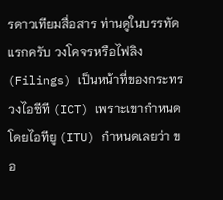รดาวเทียมสื่อสาร ท่านดูในบรรทัดแรกครับ วงโคจรหรือไฟลิง (Filings) เป็นหน้าที่ของกระทรวงไอซีที (ICT) เพราะเขากําหนดโดยไอทียู (ITU) กําหนดเลยว่า ขอ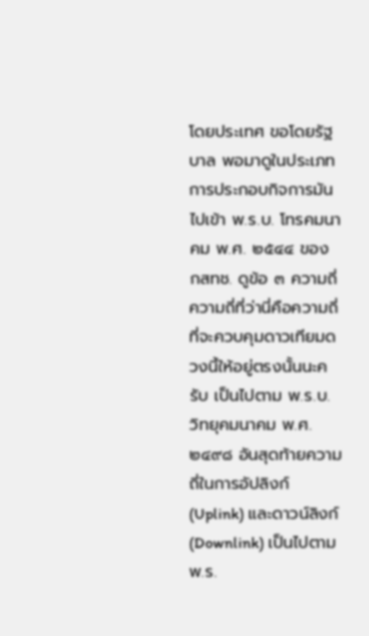โดยประเทศ ขอโดยรัฐบาล พอมาดูในประเภทการประกอบกิจการมันไปเข้า พ.ร.บ. โทรคมนาคม พ.ศ. ๒๕๔๔ ของ กสทช. ดูข้อ ๓ ความถี่ ความถี่ที่ว่านี่คือความถี่ ที่จะควบคุมดาวเทียมดวงนี้ให้อยู่ตรงนั้นนะครับ เป็นไปตาม พ.ร.บ. วิทยุคมนาคม พ.ศ. ๒๔๙๘ อันสุดท้ายความถี่ในการอัปลิงก์ (Uplink) และดาวน์ลิงก์ (Downlink) เป็นไปตาม พ.ร.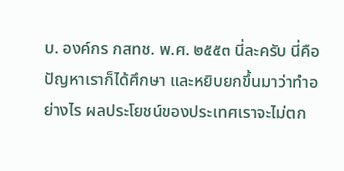บ. องค์กร กสทช. พ.ศ. ๒๕๕๓ นี่ละครับ นี่คือปัญหาเราก็ได้ศึกษา และหยิบยกขึ้นมาว่าทําอย่างไร ผลประโยชน์ของประเทศเราจะไม่ตก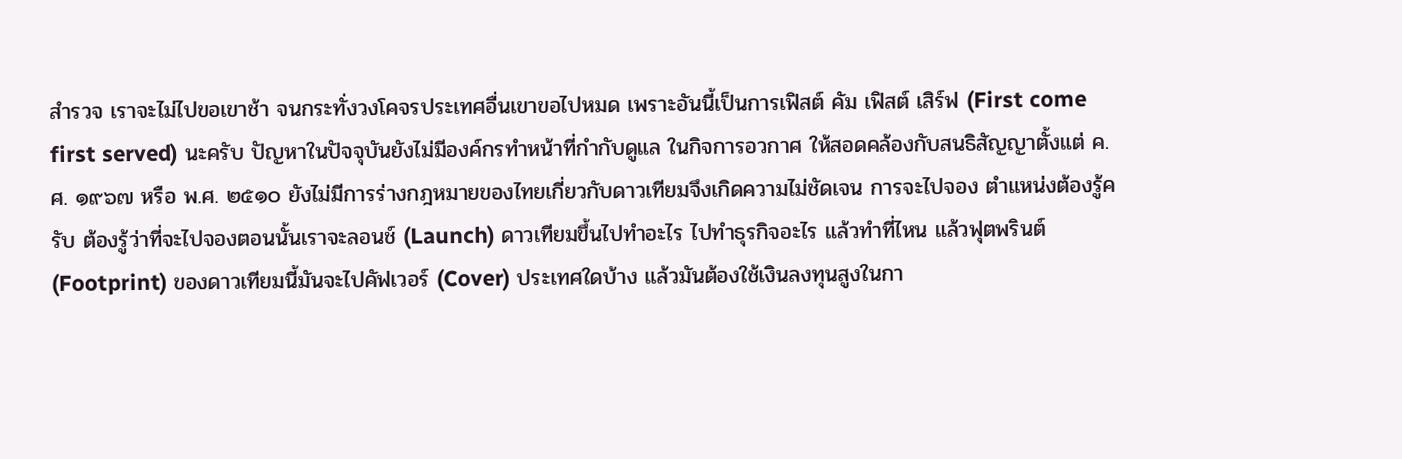สํารวจ เราจะไม่ไปขอเขาช้า จนกระทั่งวงโคจรประเทศอื่นเขาขอไปหมด เพราะอันนี้เป็นการเฟิสต์ คัม เฟิสต์ เสิร์ฟ (First come first served) นะครับ ปัญหาในปัจจุบันยังไม่มีองค์กรทําหน้าที่กํากับดูแล ในกิจการอวกาศ ให้สอดคล้องกับสนธิสัญญาตั้งแต่ ค.ศ. ๑๙๖๗ หรือ พ.ศ. ๒๕๑๐ ยังไม่มีการร่างกฎหมายของไทยเกี่ยวกับดาวเทียมจึงเกิดความไม่ชัดเจน การจะไปจอง ตําแหน่งต้องรู้ครับ ต้องรู้ว่าที่จะไปจองตอนนั้นเราจะลอนช์ (Launch) ดาวเทียมขึ้นไปทําอะไร ไปทําธุรกิจอะไร แล้วทําที่ไหน แล้วฟุตพรินต์ (Footprint) ของดาวเทียมนี้มันจะไปคัฟเวอร์ (Cover) ประเทศใดบ้าง แล้วมันต้องใช้เงินลงทุนสูงในกา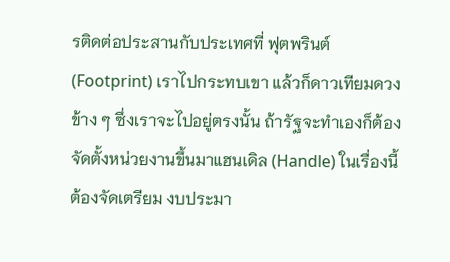รติดต่อประสานกับประเทศที่ ฟุตพรินต์ (Footprint) เราไปกระทบเขา แล้วก็ดาวเทียมดวงข้าง ๆ ซึ่งเราจะไปอยู่ตรงนั้น ถ้ารัฐจะทําเองก็ต้องจัดตั้งหน่วยงานขึ้นมาแฮนเดิล (Handle) ในเรื่องนี้ ต้องจัดเตรียม งบประมา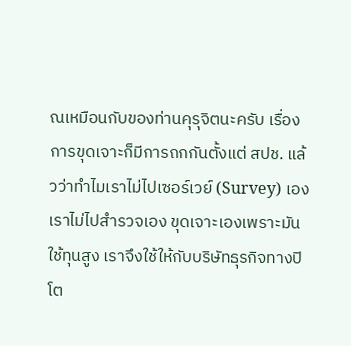ณเหมือนกับของท่านคุรุจิตนะครับ เรื่องการขุดเจาะก็มีการถกกันตั้งแต่ สปช. แล้วว่าทําไมเราไม่ไปเซอร์เวย์ (Survey) เอง เราไม่ไปสํารวจเอง ขุดเจาะเองเพราะมันใช้ทุนสูง เราจึงใช้ให้กับบริษัทธุรกิจทางปิโต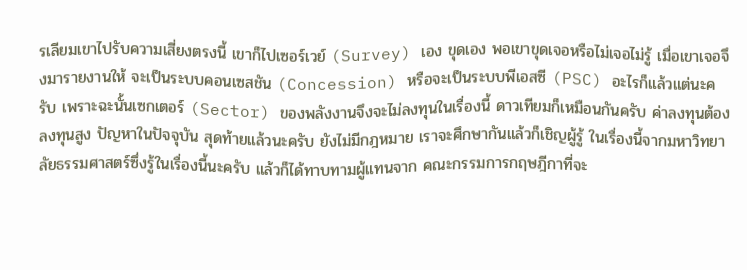รเลียมเขาไปรับความเสี่ยงตรงนี้ เขาก็ไปเซอร์เวย์ (Survey) เอง ขุดเอง พอเขาขุดเจอหรือไม่เจอไม่รู้ เมื่อเขาเจอจึงมารายงานให้ จะเป็นระบบคอนเซสชัน (Concession) หรือจะเป็นระบบพีเอสซี (PSC) อะไรก็แล้วแต่นะครับ เพราะฉะนั้นเซกเตอร์ (Sector) ของพลังงานจึงจะไม่ลงทุนในเรื่องนี้ ดาวเทียมก็เหมือนกันครับ ค่าลงทุนต้องลงทุนสูง ปัญหาในปัจจุบัน สุดท้ายแล้วนะครับ ยังไม่มีกฎหมาย เราจะศึกษากันแล้วก็เชิญผู้รู้ ในเรื่องนี้จากมหาวิทยาลัยธรรมศาสตร์ซึ่งรู้ในเรื่องนี้นะครับ แล้วก็ได้ทาบทามผู้แทนจาก คณะกรรมการกฤษฎีกาที่จะ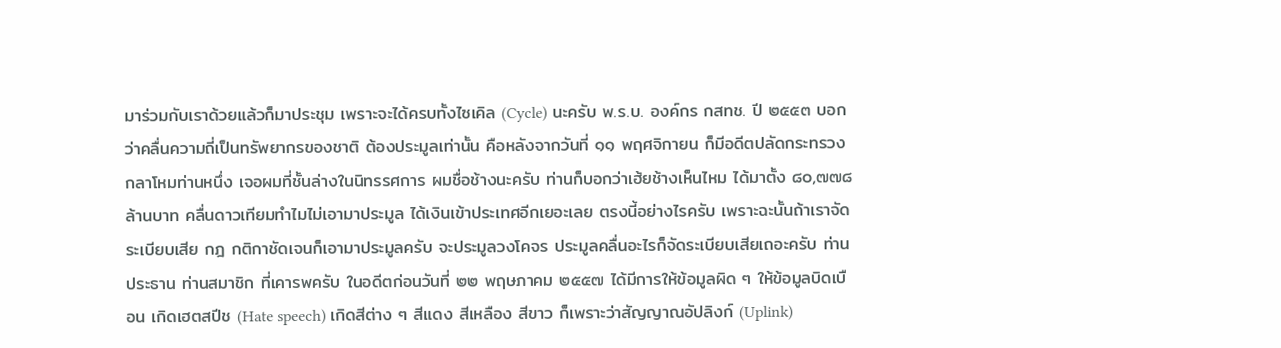มาร่วมกับเราด้วยแล้วก็มาประชุม เพราะจะได้ครบทั้งไซเคิล (Cycle) นะครับ พ.ร.บ. องค์กร กสทช. ปี ๒๕๕๓ บอกว่าคลื่นความถี่เป็นทรัพยากรของชาติ ต้องประมูลเท่านั้น คือหลังจากวันที่ ๑๑ พฤศจิกายน ก็มีอดีตปลัดกระทรวงกลาโหมท่านหนึ่ง เจอผมที่ชั้นล่างในนิทรรศการ ผมชื่อช้างนะครับ ท่านก็บอกว่าเฮ้ยช้างเห็นไหม ได้มาตั้ง ๘๐,๗๗๘ ล้านบาท คลื่นดาวเทียมทําไมไม่เอามาประมูล ได้เงินเข้าประเทศอีกเยอะเลย ตรงนี้อย่างไรครับ เพราะฉะนั้นถ้าเราจัดระเบียบเสีย กฎ กติกาชัดเจนก็เอามาประมูลครับ จะประมูลวงโคจร ประมูลคลื่นอะไรก็จัดระเบียบเสียเถอะครับ ท่านประธาน ท่านสมาชิก ที่เคารพครับ ในอดีตก่อนวันที่ ๒๒ พฤษภาคม ๒๕๕๗ ได้มีการให้ข้อมูลผิด ๆ ให้ข้อมูลบิดเบือน เกิดเฮตสปีช (Hate speech) เกิดสีต่าง ๆ สีแดง สีเหลือง สีขาว ก็เพราะว่าสัญญาณอัปลิงก์ (Uplink)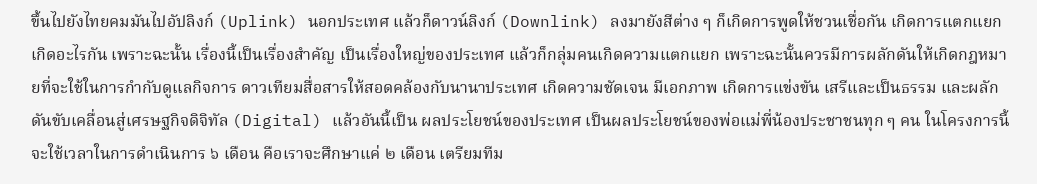ขึ้นไปยังไทยคมมันไปอัปลิงก์ (Uplink) นอกประเทศ แล้วก็ดาวน์ลิงก์ (Downlink) ลงมายังสีต่าง ๆ ก็เกิดการพูดให้ชวนเชื่อกัน เกิดการแตกแยก เกิดอะไรกัน เพราะฉะนั้น เรื่องนี้เป็นเรื่องสําคัญ เป็นเรื่องใหญ่ของประเทศ แล้วก็กลุ่มคนเกิดความแตกแยก เพราะฉะนั้นควรมีการผลักดันให้เกิดกฎหมายที่จะใช้ในการกํากับดูแลกิจการ ดาวเทียมสื่อสารให้สอดคล้องกับนานาประเทศ เกิดความชัดเจน มีเอกภาพ เกิดการแข่งขัน เสรีและเป็นธรรม และผลักดันขับเคลื่อนสู่เศรษฐกิจดิจิทัล (Digital) แล้วอันนี้เป็น ผลประโยชน์ของประเทศ เป็นผลประโยชน์ของพ่อแม่พี่น้องประชาชนทุก ๆ คน ในโครงการนี้ จะใช้เวลาในการดําเนินการ ๖ เดือน คือเราจะศึกษาแค่ ๒ เดือน เตรียมทีม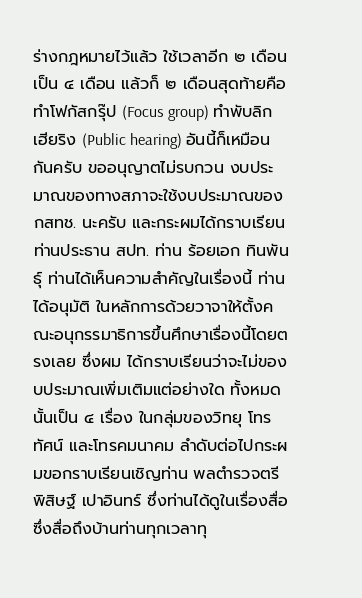ร่างกฎหมายไว้แล้ว ใช้เวลาอีก ๒ เดือน เป็น ๔ เดือน แล้วก็ ๒ เดือนสุดท้ายคือทําโฟกัสกรุ๊ป (Focus group) ทําพับลิกเฮียริง (Public hearing) อันนี้ก็เหมือนกันครับ ขออนุญาตไม่รบกวน งบประมาณของทางสภาจะใช้งบประมาณของ กสทช. นะครับ และกระผมได้กราบเรียน ท่านประธาน สปท. ท่าน ร้อยเอก ทินพันธุ์ ท่านได้เห็นความสําคัญในเรื่องนี้ ท่านได้อนุมัติ ในหลักการด้วยวาจาให้ตั้งคณะอนุกรรมาธิการขึ้นศึกษาเรื่องนี้โดยตรงเลย ซึ่งผม ได้กราบเรียนว่าจะไม่ของบประมาณเพิ่มเติมแต่อย่างใด ทั้งหมดนั้นเป็น ๔ เรื่อง ในกลุ่มของวิทยุ โทรทัศน์ และโทรคมนาคม ลําดับต่อไปกระผมขอกราบเรียนเชิญท่าน พลตํารวจตรี พิสิษฐ์ เปาอินทร์ ซึ่งท่านได้ดูในเรื่องสื่อ ซึ่งสื่อถึงบ้านท่านทุกเวลาทุ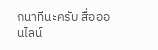กนาทีนะครับ สื่อออนไลน์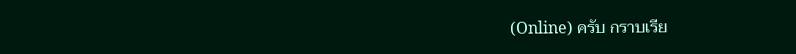(Online) ครับ กราบเรีย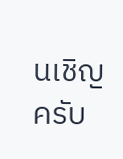นเชิญครับ